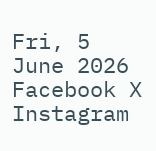Fri, 5 June 2026
Facebook X Instagram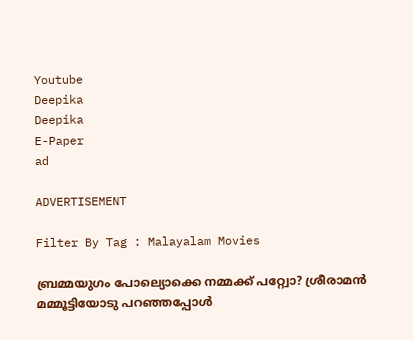Youtube
Deepika
Deepika
E-Paper
ad

ADVERTISEMENT

Filter By Tag : Malayalam Movies

ബ്രമ്മയുഗം പോല്യൊക്കെ നമ്മക്ക് പറ്റ്വോ? ശ്രീരാമൻ മമ്മൂട്ടിയോടു പറഞ്ഞപ്പോൾ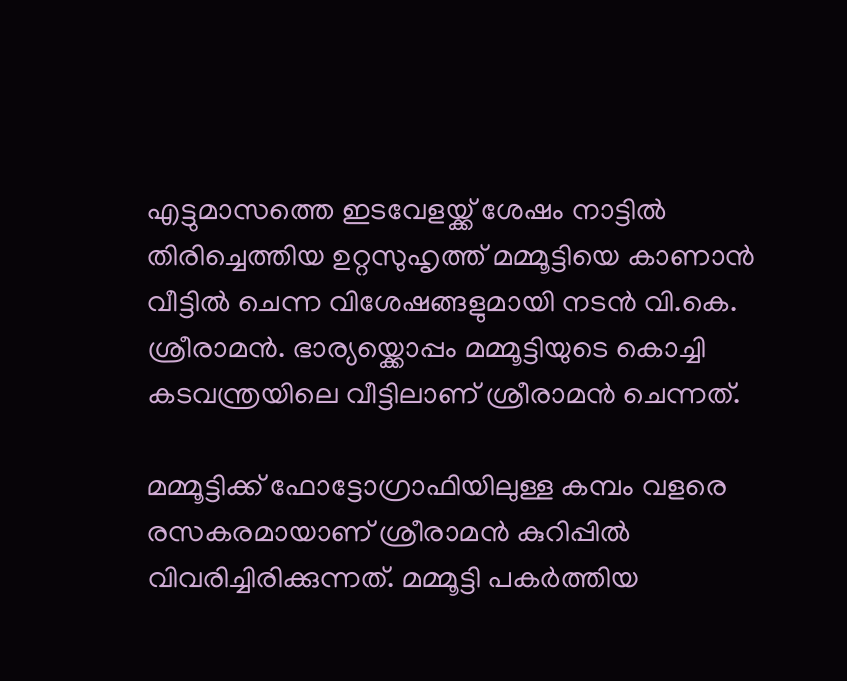എട്ടുമാസത്തെ ഇടവേളയ്ക്ക് ശേഷം നാട്ടിൽ തിരിച്ചെത്തിയ ഉറ്റസുഹൃത്ത് മമ്മൂട്ടിയെ കാണാൻ വീട്ടിൽ ചെന്ന വിശേഷങ്ങളുമായി നടൻ വി.കെ. ശ്രീരാമൻ. ഭാര്യയ്ക്കൊപ്പം മമ്മൂട്ടിയുടെ കൊച്ചി കടവന്ത്രയിലെ വീട്ടിലാണ് ശ്രീരാമൻ ചെന്നത്.

മമ്മൂട്ടിക്ക് ഫോട്ടോഗ്രാഫിയിലുള്ള കമ്പം വളരെ രസകരമായാണ് ശ്രീരാമൻ കുറിപ്പിൽ വിവരിച്ചിരിക്കുന്നത്. മമ്മൂട്ടി പകർത്തിയ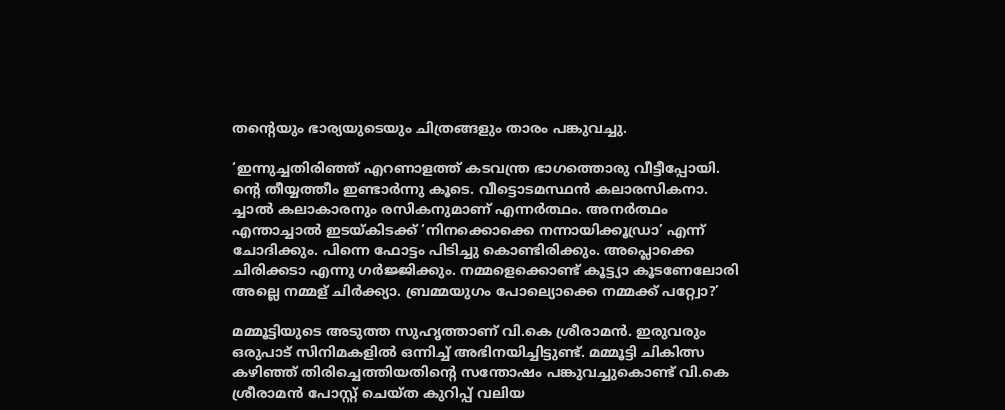തന്‍റെയും ഭാര്യയുടെയും ചിത്രങ്ങളും താരം പങ്കുവച്ചു.

‘ഇന്നുച്ചതിരിഞ്ഞ് എറണാളത്ത് കടവന്ത്ര ഭാഗത്തൊരു വീട്ടീപ്പോയി. ന്‍റെ തീയ്യത്തീം ഇണ്ടാർന്നു കൂടെ. വീട്ടൊടമസ്ഥൻ കലാരസികനാ. ച്ചാൽ കലാകാരനും രസികനുമാണ് എന്നർത്ഥം. അനർത്ഥം എന്താച്ചാൽ ഇടയ്കിടക്ക് ‘നിനക്കൊക്കെ നന്നായിക്കൂഡ്രാ’ എന്ന് ചോദിക്കും. പിന്നെ ഫോട്ടം പിടിച്ചു കൊണ്ടിരിക്കും. അപ്ലൊക്കെ ചിരിക്കടാ എന്നു ഗർജ്ജിക്കും. നമ്മളെക്കൊണ്ട് കൂട്ട്യാ കൂടണേലോരി അല്ലെ നമ്മള് ചിർക്ക്യാ. ബ്രമ്മയുഗം പോല്യൊക്കെ നമ്മക്ക് പറ്റ്വോ?’

മമ്മൂട്ടിയുടെ അടുത്ത സുഹൃത്താണ് വി.കെ ശ്രീരാമൻ. ഇരുവരും ഒരുപാട് സിനിമകളിൽ ഒന്നിച്ച് അഭിനയിച്ചിട്ടുണ്ട്. മമ്മൂട്ടി ചികിത്സ കഴിഞ്ഞ് തിരിച്ചെത്തിയതിന്‍റെ സന്തോഷം പങ്കുവച്ചുകൊണ്ട് വി.കെ ശ്രീരാമൻ പോസ്റ്റ് ചെയ്ത കുറിപ്പ് വലിയ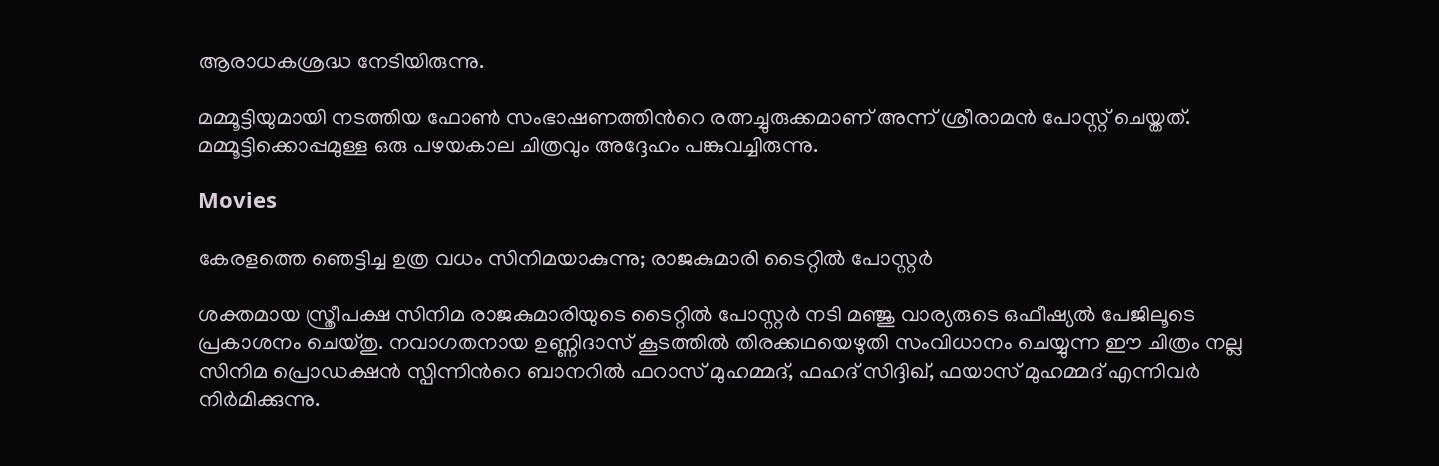ആരാധകശ്രദ്ധ നേടിയിരുന്നു.

മമ്മൂട്ടിയുമായി നടത്തിയ ഫോൺ സംഭാഷണത്തിന്‍റെ രത്നച്ചുരുക്കമാണ് അന്ന് ശ്രീരാമൻ പോസ്റ്റ് ചെയ്തത്. മമ്മൂട്ടിക്കൊപ്പമുള്ള ഒരു പഴയകാല ചിത്രവും അദ്ദേഹം പങ്കുവച്ചിരുന്നു.

Movies

കേരളത്തെ ഞെട്ടിച്ച ഉത്ര വധം സിനിമയാകുന്നു; രാജകുമാരി ടൈറ്റിൽ പോസ്റ്റർ

ശക്തമായ സ്ത്രീപക്ഷ സിനിമ രാജകുമാരിയുടെ ടൈറ്റിൽ പോസ്റ്റർ നടി മഞ്ജു വാര്യരുടെ ഒഫീഷ്യൽ പേജിലൂടെ പ്രകാശനം ചെയ്തു. നവാഗതനായ ഉണ്ണിദാസ് കൂടത്തിൽ തിരക്കഥയെഴുതി സംവിധാനം ചെയ്യുന്ന ഈ ചിത്രം നല്ല സിനിമ പ്രൊഡക്ഷൻ സ്പിന്നിന്‍റെ ബാനറിൽ ഫറാസ് മുഹമ്മദ്, ഫഹദ് സിദ്ദിഖ്, ഫയാസ് മുഹമ്മദ് എന്നിവർ നിർമിക്കുന്നു.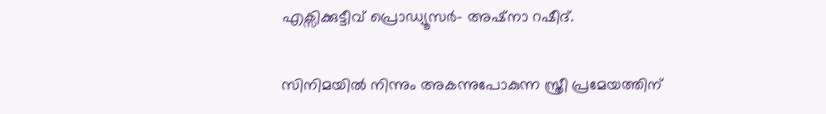എക്സിക്കുട്ടീവ് പ്രൊഡ്യൂസർ- അഷ്നാ റഷീദ്.

സിനിമയിൽ നിന്നും അകന്നുപോകുന്ന സ്ത്രീ പ്രമേയത്തിന്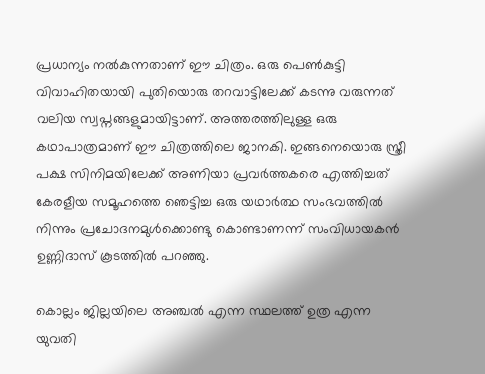പ്രധാന്യം നൽകുന്നതാണ് ഈ ചിത്രം. ഒരു പെൺകുട്ടി വിവാഹിതയായി പുതിയൊരു തറവാട്ടിലേക്ക് കടന്നു വരുന്നത് വലിയ സ്വപ്നങ്ങളുമായിട്ടാണ്. അത്തരത്തിലുള്ള ഒരു കഥാപാത്രമാണ് ഈ ചിത്രത്തിലെ ജാനകി. ഇങ്ങനെയൊരു സ്ത്രീ പക്ഷ സിനിമയിലേക്ക് അണിയാ പ്രവർത്തകരെ എത്തിച്ചത് കേരളീയ സമൂഹത്തെ ഞെട്ടിച്ച ഒരു യഥാർത്ഥ സംഭവത്തിൽ നിന്നും പ്രചോദനമുൾക്കൊണ്ടു കൊണ്ടാണന്ന് സംവിധായകൻ ഉണ്ണിദാസ് കൂടത്തിൽ പറഞ്ഞു.

കൊല്ലം ജില്ലയിലെ അഞ്ചൽ എന്ന സ്ഥലത്ത് ഉത്ര എന്ന യുവതി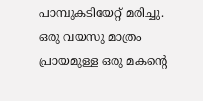പാമ്പുകടിയേറ്റ് മരിച്ചു. ഒരു വയസു മാത്രം പ്രായമുള്ള ഒരു മകന്‍റെ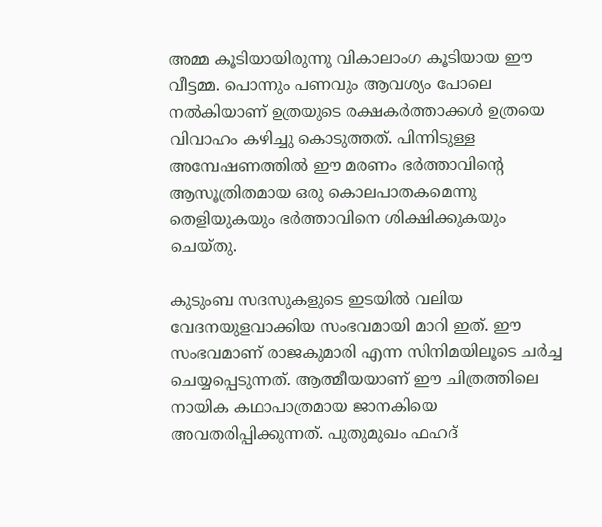അമ്മ കൂടിയായിരുന്നു വികാലാംഗ കൂടിയായ ഈ വീട്ടമ്മ. പൊന്നും പണവും ആവശ്യം പോലെ നൽകിയാണ് ഉത്രയുടെ രക്ഷകർത്താക്കൾ ഉത്രയെ വിവാഹം കഴിച്ചു കൊടുത്തത്. പിന്നിടുള്ള അമ്പേഷണത്തിൽ ഈ മരണം ഭർത്താവിന്‍റെ ആസൂത്രിതമായ ഒരു കൊലപാതകമെന്നു തെളിയുകയും ഭർത്താവിനെ ശിക്ഷിക്കുകയും ചെയ്തു.

കുടുംബ സദസുകളുടെ ഇടയിൽ വലിയ വേദനയുളവാക്കിയ സംഭവമായി മാറി ഇത്. ഈ സംഭവമാണ് രാജകുമാരി എന്ന സിനിമയിലൂടെ ചർച്ച ചെയ്യപ്പെടുന്നത്. ആത്മീയയാണ് ഈ ചിത്രത്തിലെ നായിക കഥാപാത്രമായ ജാനകിയെ അവതരിപ്പിക്കുന്നത്. പുതുമുഖം ഫഹദ്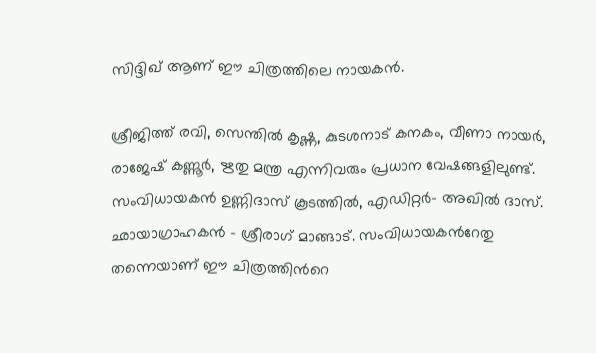സിദ്ദിഖ് ആണ് ഈ ചിത്രത്തിലെ നായകൻ.

ശ്രീജിത്ത് രവി, സെന്തിൽ കൃഷ്ണ, കുടശനാട് കനകം, വീണാ നായർ, രാജേഷ് കണ്ണൂർ, ഋതു മന്ത്ര എന്നിവരും പ്രധാന വേഷങ്ങളിലുണ്ട്. സംവിധായകൻ ഉണ്ണിദാസ് കൂടത്തിൽ, എഡിറ്റർ- അഖിൽ ദാസ്. ഛായാഗ്രാഹകൻ - ശ്രീരാഗ് മാങ്ങാട്. സംവിധായകന്‍റേതു തന്നെയാണ് ഈ ചിത്രത്തിന്‍റെ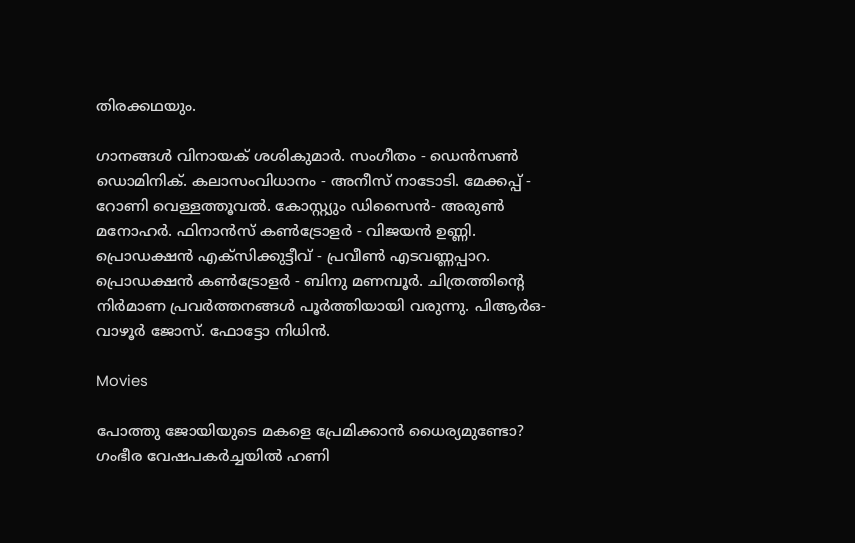തിരക്കഥയും.

ഗാനങ്ങൾ വിനായക് ശശികുമാർ. സംഗീതം - ഡെൻസൺ ഡൊമിനിക്. കലാസംവിധാനം - അനീസ് നാടോടി. മേക്കപ്പ് - റോണി വെള്ളത്തൂവൽ. കോസ്റ്റ്യും ഡിസൈൻ- അരുൺ മനോഹർ. ഫിനാൻസ് കൺട്രോളർ - വിജയൻ ഉണ്ണി. പ്രൊഡക്ഷൻ എക്സിക്കുട്ടീവ് - പ്രവീൺ എടവണ്ണപ്പാറ. പ്രൊഡക്ഷൻ കൺട്രോളർ - ബിനു മണമ്പൂർ. ചിത്രത്തിന്‍റെ നിർമാണ പ്രവർത്തനങ്ങൾ പൂർത്തിയായി വരുന്നു. പിആർഒ-വാഴൂർ ജോസ്. ഫോട്ടോ നിധിൻ.

Movies

പോത്തു ജോയിയുടെ മകളെ പ്രേമിക്കാൻ ധൈര്യമുണ്ടോ? ഗംഭീര വേഷപകർച്ചയിൽ ഹണി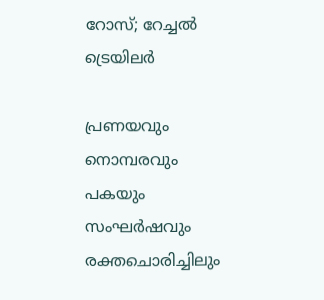റോസ്; റേച്ചൽ ട്രെയിലർ

പ്രണയവും നൊമ്പരവും പകയും സംഘർഷവും രക്തചൊരിച്ചിലും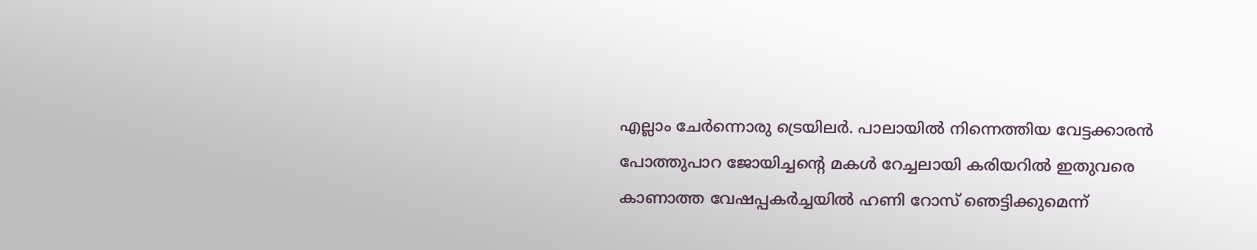എല്ലാം ചേർന്നൊരു ട്രെയിലർ. പാലായിൽ നിന്നെത്തിയ വേട്ടക്കാരൻ പോത്തുപാറ ജോയിച്ചന്‍റെ മകള്‍ റേച്ചലായി കരിയറിൽ ഇതുവരെ കാണാത്ത വേഷപ്പകർച്ചയിൽ ഹണി റോസ് ഞെട്ടിക്കുമെന്ന്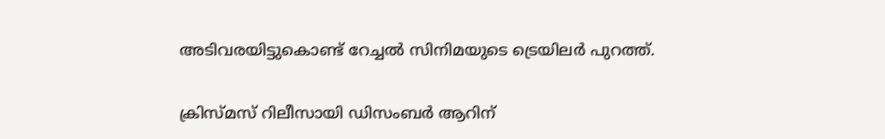അടിവരയിട്ടുകൊണ്ട് റേച്ചൽ സിനിമയുടെ ട്രെയിലർ പുറത്ത്.

ക്രിസ്മസ് റിലീസായി ഡിസംബർ ആറിന്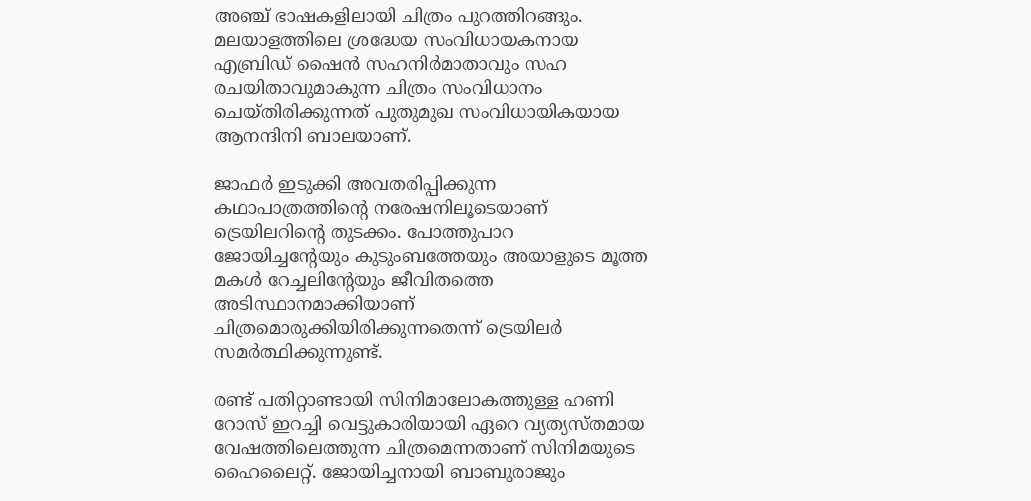അഞ്ച് ഭാഷകളിലായി ചിത്രം പുറത്തിറങ്ങും. മലയാളത്തിലെ ശ്രദ്ധേയ സംവിധായകനായ എബ്രിഡ് ഷൈന്‍ സഹനിർമാതാവും സഹ രചയിതാവുമാകുന്ന ചിത്രം സംവിധാനം ചെയ്തിരിക്കുന്നത് പുതുമുഖ സംവിധായികയായ ആനന്ദിനി ബാലയാണ്.

ജാഫർ ഇടുക്കി അവതരിപ്പിക്കുന്ന കഥാപാത്രത്തിന്‍റെ നരേഷനിലൂടെയാണ് ട്രെയിലറിന്‍റെ തുടക്കം. പോത്തുപാറ ജോയിച്ചന്‍റേയും കുടുംബത്തേയും അയാളുടെ മൂത്ത മകൾ റേച്ചലിന്‍റേയും ജീവിതത്തെ അടിസ്ഥാനമാക്കിയാണ് ചിത്രമൊരുക്കിയിരിക്കുന്നതെന്ന് ട്രെയിലർ സമർത്ഥിക്കുന്നുണ്ട്.

രണ്ട് പതിറ്റാണ്ടായി സിനിമാലോകത്തുള്ള ഹണി റോസ് ഇറച്ചി വെട്ടുകാരിയായി ഏറെ വ്യത്യസ്തമായ വേഷത്തിലെത്തുന്ന ചിത്രമെന്നതാണ് സിനിമയുടെ ഹൈലൈറ്റ്. ജോയിച്ചനായി ബാബുരാജും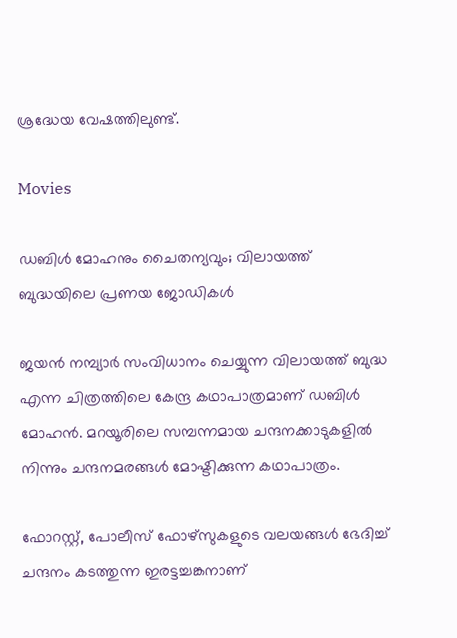ശ്രദ്ധേയ വേഷത്തിലുണ്ട്.

Movies

ഡബിൾ മോഹനും ചൈതന്യവും; വിലായത്ത് ബുദ്ധയിലെ പ്രണയ ജോഡികൾ

ജയൻ നമ്പ്യാർ സംവിധാനം ചെയ്യുന്ന വിലായത്ത് ബുദ്ധ എന്ന ചിത്രത്തിലെ കേന്ദ്ര കഥാപാത്രമാണ് ഡബിൾ മോഹൻ. മറയൂരിലെ സമ്പന്നമായ ചന്ദനക്കാടുകളിൽ നിന്നും ചന്ദനമരങ്ങൾ മോഷ്ടിക്കുന്ന കഥാപാത്രം.

ഫോറസ്റ്റ്, പോലീസ് ഫോഴ്സുകളുടെ വലയങ്ങൾ ഭേദിച്ച് ചന്ദനം കടത്തുന്ന ഇരട്ടച്ചങ്കനാണ്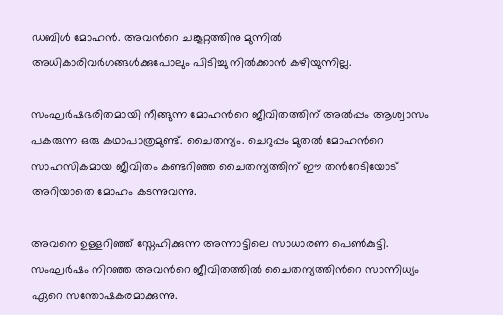ഡബിൾ മോഹൻ. അവന്‍റെ ചങ്കൂറ്റത്തിനു മുന്നിൽ അധികാരിവർഗങ്ങൾക്കുപോലും പിടിച്ചു നിൽക്കാൻ കഴിയുന്നില്ല.

സംഘർഷഭരിതമായി നീങ്ങുന്ന മോഹന്‍റെ ജീവിതത്തിന് അൽപ്പം ആശ്വാസം പകരുന്ന ഒരു കഥാപാത്രമുണ്ട്. ചൈതന്യം. ചെറുപ്പം മുതൽ മോഹന്‍റെ സാഹസികമായ ജീവിതം കണ്ടറിഞ്ഞ ചൈതന്യത്തിന് ഈ തന്‍റേടിയോട് അറിയാതെ മോഹം കടന്നുവന്നു.

അവനെ ഉള്ളറിഞ്ഞ് സ്നേഹിക്കുന്ന അന്നാട്ടിലെ സാധാരണ പെൺകുട്ടി. സംഘർഷം നിറഞ്ഞ അവന്‍റെ ജീവിതത്തിൽ ചൈതന്യത്തിന്‍റെ സാന്നിധ്യം ഏറെ സന്തോഷകരമാക്കുന്നു.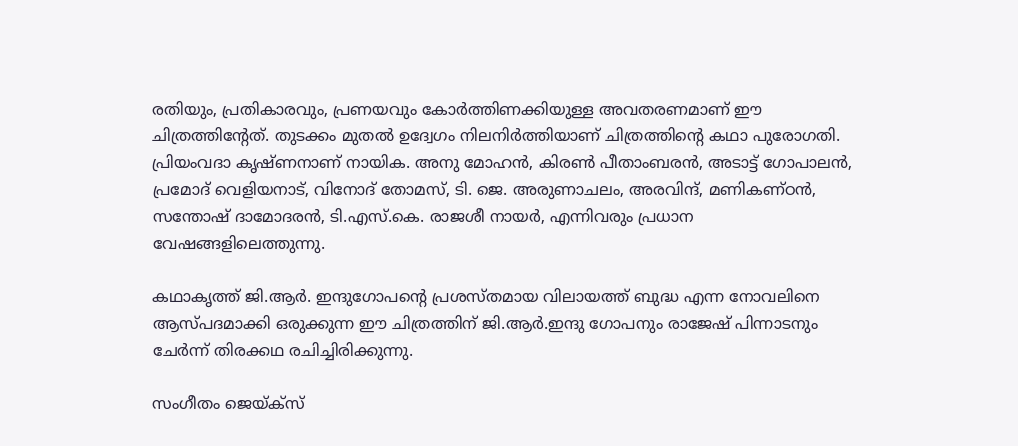രതിയും, പ്രതികാരവും, പ്രണയവും കോർത്തിണക്കിയുള്ള അവതരണമാണ് ഈ ചിത്രത്തി‍ന്‍റേത്. തുടക്കം മുതൽ ഉദ്വേഗം നിലനിർത്തിയാണ് ചിത്രത്തിന്‍റെ കഥാ പുരോഗതി. പ്രിയംവദാ കൃഷ്ണനാണ് നായിക. അനു മോഹൻ, കിരൺ പീതാംബരൻ, അടാട്ട് ഗോപാലൻ, പ്രമോദ് വെളിയനാട്, വിനോദ് തോമസ്, ടി. ജെ. അരുണാചലം, അരവിന്ദ്, മണികണ്ഠൻ, സന്തോഷ് ദാമോദരൻ, ടി.എസ്.കെ. രാജശീ നായർ, എന്നിവരും പ്രധാന വേഷങ്ങളിലെത്തുന്നു.

കഥാകൃത്ത് ജി.ആർ. ഇന്ദുഗോപന്‍റെ പ്രശസ്തമായ വിലായത്ത് ബുദ്ധ എന്ന നോവലിനെ ആസ്പദമാക്കി ഒരുക്കുന്ന ഈ ചിത്രത്തിന് ജി.ആർ.ഇന്ദു ഗോപനും രാജേഷ് പിന്നാടനും ചേർന്ന് തിരക്കഥ രചിച്ചിരിക്കുന്നു.

സംഗീതം ജെയ്ക്സ്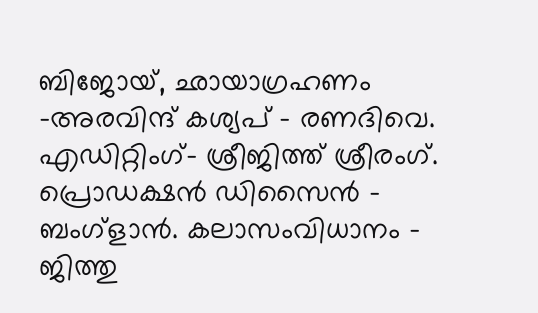ബിജോയ്, ഛായാഗ്രഹണം -അരവിന്ദ് കശ്യപ് - രണദിവെ. എഡിറ്റിംഗ്- ശ്രീജിത്ത് ശ്രീരംഗ്. പ്രൊഡക്ഷൻ ഡിസൈൻ - ബംഗ്ളാൻ. കലാസംവിധാനം - ജിത്തു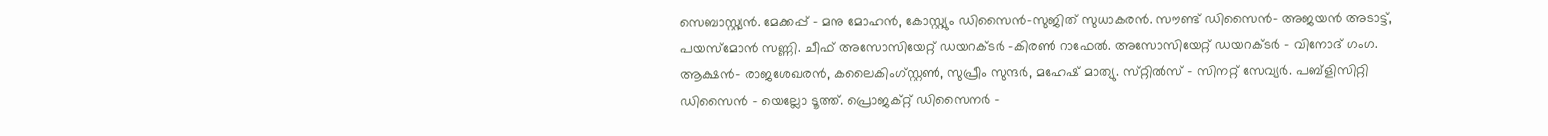സെബാസ്റ്റ്യൻ. മേക്കപ്പ് - മനു മോഹൻ, കോസ്റ്റ്യും ഡിസൈൻ-സുജിത് സുധാകരൻ. സൗണ്ട് ഡിസൈൻ- അജയൻ അടാട്ട്, പയസ്മോൻ സണ്ണി. ചീഫ് അസോസിയേറ്റ് ഡയറക്ടർ -കിരൺ റാഫേൽ. അസോസിയേറ്റ് ഡയറക്ടർ - വിനോദ് ഗംഗ. ആക്ഷൻ- രാജശേഖരൻ, കലൈകിംഗ്സ്റ്റൺ, സുപ്രീം സുന്ദർ, മഹേഷ് മാത്യു. സ്‌റ്റിൽസ് - സിനറ്റ് സേവ്യർ. പബ്ളിസിറ്റി ഡിസൈൻ - യെല്ലോ ടൂത്ത്. പ്രൊജക്റ്റ് ഡിസൈനർ -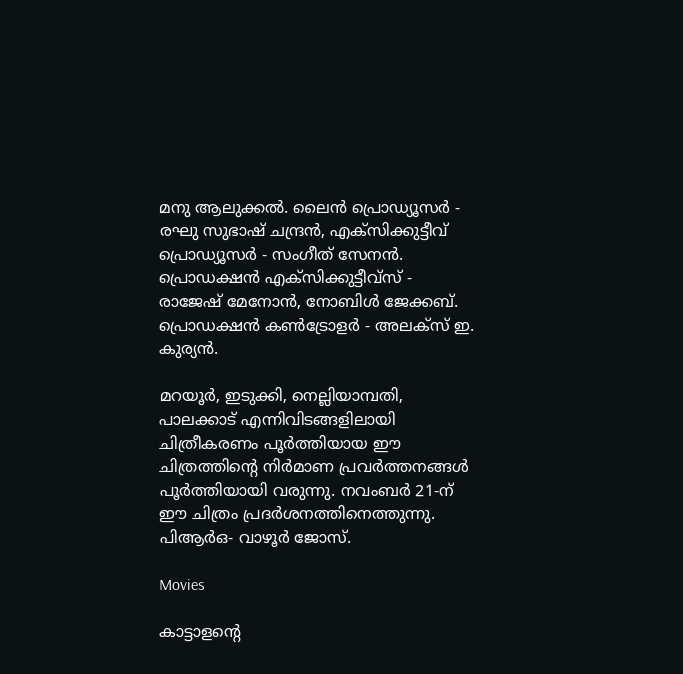മനു ആലുക്കൽ. ലൈൻ പ്രൊഡ്യൂസർ - രഘു സുഭാഷ് ചന്ദ്രൻ, എക്സിക്കുട്ടീവ് പ്രൊഡ്യൂസർ - സംഗീത് സേനൻ. പ്രൊഡക്ഷൻ എക്സിക്കുട്ടീവ്സ് - രാജേഷ് മേനോൻ, നോബിൾ ജേക്കബ്. പ്രൊഡക്ഷൻ കൺട്രോളർ - അലക്സ് ഇ. കുര്യൻ.

മറയൂർ, ഇടുക്കി, നെല്ലിയാമ്പതി, പാലക്കാട് എന്നിവിടങ്ങളിലായി ചിത്രീകരണം പൂർത്തിയായ ഈ ചിത്രത്തിന്‍റെ നിർമാണ പ്രവർത്തനങ്ങൾ പൂർത്തിയായി വരുന്നു. നവംബർ 21-ന് ഈ ചിത്രം പ്രദർശനത്തിനെത്തുന്നു. പിആർഒ- വാഴൂർ ജോസ്.

Movies

കാട്ടാളന്‍റെ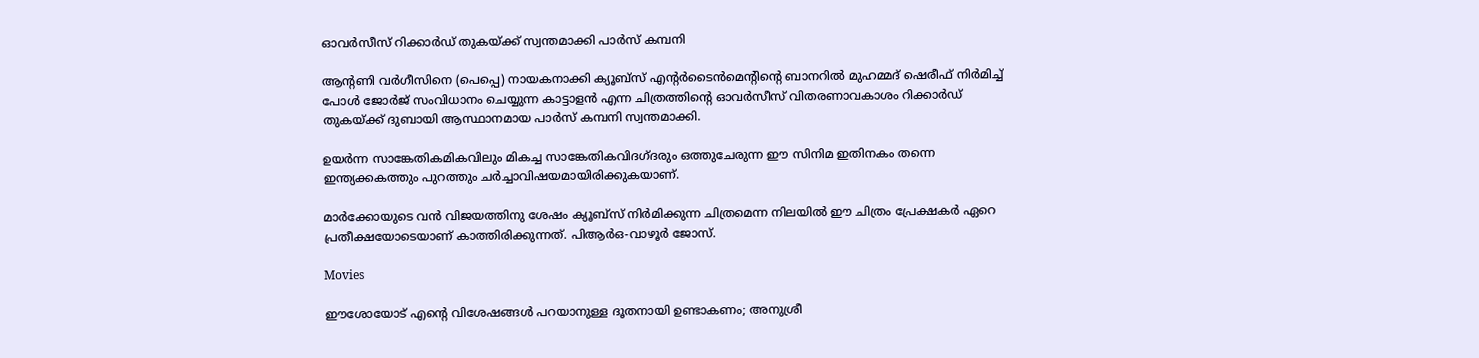ഓവർസീസ് റിക്കാർഡ് തുകയ്ക്ക് സ്വന്തമാക്കി പാർസ് കമ്പനി

ആന്‍റണി വർഗീസിനെ (പെപ്പെ) നായകനാക്കി ക്യൂബ്സ് എന്‍റർടൈൻമെന്‍റിന്‍റെ ബാനറിൽ മുഹമ്മദ് ഷെരീഫ് നിർമിച്ച് പോൾ ജോർജ് സംവിധാനം ചെയ്യുന്ന കാട്ടാളൻ എന്ന ചിത്രത്തിന്‍റെ ഓവർസീസ് വിതരണാവകാശം റിക്കാർഡ് തുകയ്ക്ക് ദുബായി ആസ്ഥാനമായ പാർസ് കമ്പനി സ്വന്തമാക്കി.

ഉയർന്ന സാങ്കേതികമികവിലും മികച്ച സാങ്കേതികവിദഗ്ദരും ഒത്തുചേരുന്ന ഈ സിനിമ ഇതിനകം തന്നെ ഇന്ത്യക്കകത്തും പുറത്തും ചർച്ചാവിഷയമായിരിക്കുകയാണ്.

മാർക്കോയുടെ വൻ വിജയത്തിനു ശേഷം ക്യൂബ്സ് നിർമിക്കുന്ന ചിത്രമെന്ന നിലയിൽ ഈ ചിത്രം പ്രേക്ഷകർ ഏറെ പ്രതീക്ഷയോടെയാണ് കാത്തിരിക്കുന്നത്. പിആർഒ-വാഴൂർ ജോസ്.

Movies

ഈശോയോട് എന്‍റെ വിശേഷങ്ങൾ പറയാനുള്ള ദൂതനായി ഉണ്ടാകണം; അനുശ്രീ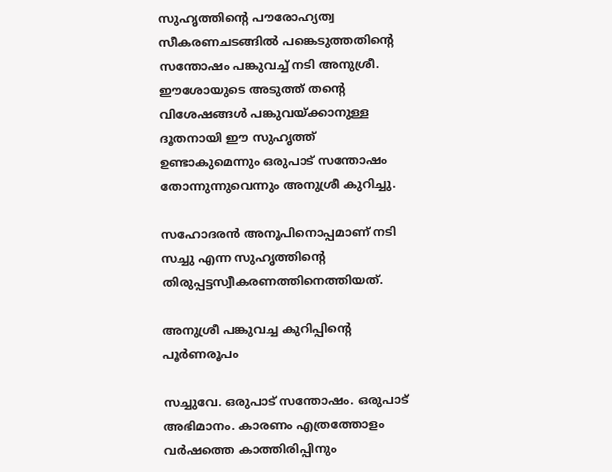സുഹൃത്തിന്‍റെ പൗരോഹ്യത്വ സീകരണചടങ്ങിൽ പങ്കെടുത്തതിന്‍റെ സന്തോഷം പങ്കുവച്ച് നടി അനുശ്രീ. ഈശോയുടെ അടുത്ത് തന്‍റെ വിശേഷങ്ങൾ പങ്കുവയ്ക്കാനുള്ള ദൂതനായി ഈ സുഹൃത്ത് ഉണ്ടാകുമെന്നും ഒരുപാട് സന്തോഷം തോന്നുന്നുവെന്നും അനുശ്രീ കുറിച്ചു.

സഹോദരൻ അനൂപിനൊപ്പമാണ് നടി സച്ചു എന്ന സുഹൃത്തിന്‍റെ തിരുപ്പട്ടസ്വീകരണത്തിനെത്തിയത്.

അനുശ്രീ പങ്കുവച്ച കുറിപ്പിന്‍റെ പൂർണരൂപം

സച്ചുവേ. ഒരുപാട് സന്തോഷം. ഒരുപാട് അഭിമാനം. കാരണം എത്രത്തോളം വർഷത്തെ കാത്തിരിപ്പിനും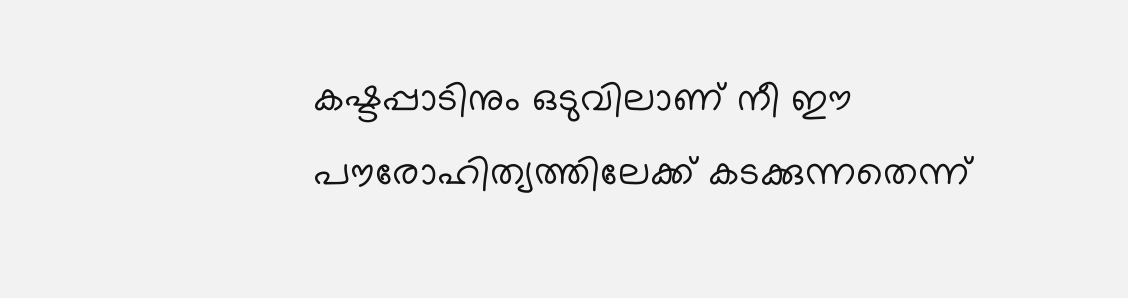കഷ്ടപ്പാടിനും ഒടുവിലാണ് നീ ഈ പൗരോഹിത്യത്തിലേക്ക് കടക്കുന്നതെന്ന്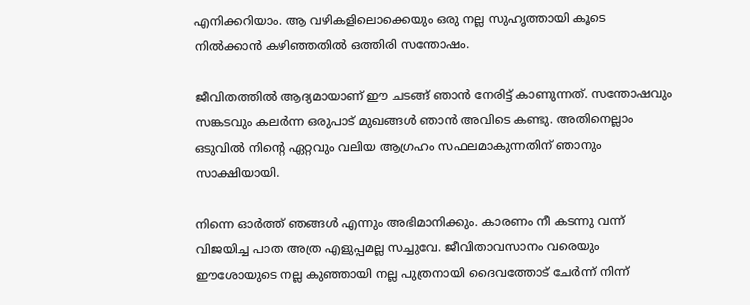എനിക്കറിയാം. ആ വഴികളിലൊക്കെയും ഒരു നല്ല സുഹൃത്തായി കൂടെ നിൽക്കാൻ കഴിഞ്ഞതിൽ ഒത്തിരി സന്തോഷം.

ജീവിതത്തിൽ ആദ്യമായാണ് ഈ ചടങ്ങ് ഞാൻ നേരിട്ട് കാണുന്നത്. സന്തോഷവും സങ്കടവും കലർന്ന ഒരുപാട് മുഖങ്ങൾ ഞാൻ അവിടെ കണ്ടു. അതിനെല്ലാം ഒടുവിൽ നിന്‍റെ ഏറ്റവും വലിയ ആഗ്രഹം സഫലമാകുന്നതിന് ഞാനും സാക്ഷിയായി.

നിന്നെ ഓർത്ത് ഞങ്ങൾ എന്നും അഭിമാനിക്കും. കാരണം നീ കടന്നു വന്ന് വിജയിച്ച പാത അത്ര എളുപ്പമല്ല സച്ചുവേ. ജീവിതാവസാനം വരെയും ഈശോയുടെ നല്ല കുഞ്ഞായി നല്ല പുത്രനായി ദൈവത്തോട് ചേർന്ന് നിന്ന്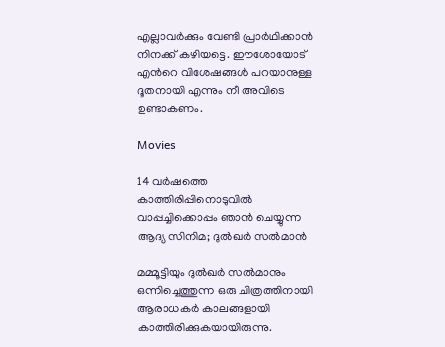എല്ലാവർക്കും വേണ്ടി പ്രാർഥിക്കാൻ നിനക്ക് കഴിയട്ടെ. ഈശോയോട് എന്‍റെ വിശേഷങ്ങൾ പറയാനുള്ള ദൂതനായി എന്നും നീ അവിടെ ഉണ്ടാകണം.

Movies

14 വർഷത്തെ കാത്തിരിപ്പിനൊടുവിൽ വാപ്പച്ചിക്കൊപ്പം ഞാൻ ചെയ്യുന്ന ആദ്യ സിനിമ; ദുൽഖർ സൽമാൻ

മമ്മൂട്ടിയും ദുൽഖർ സൽമാനും ഒന്നിച്ചെത്തുന്ന ഒരു ചിത്രത്തിനായി ആരാധകർ കാലങ്ങളായി കാത്തിരിക്കുകയായിരുന്നു.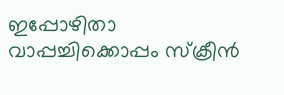ഇപ്പോഴിതാ വാപ്പച്ചിക്കൊപ്പം സ്ക്രീൻ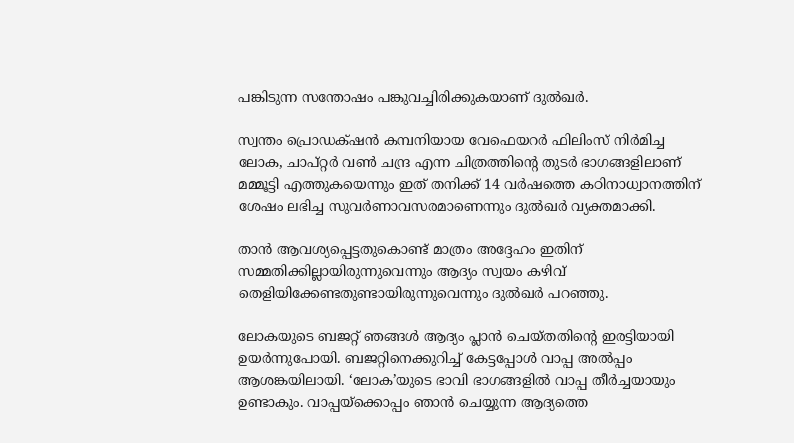പങ്കിടുന്ന സന്തോഷം പങ്കുവച്ചിരിക്കുകയാണ് ദുൽഖർ.

സ്വന്തം പ്രൊഡക്‌ഷൻ കമ്പനിയായ വേഫെയറർ ഫിലിംസ് നിർമിച്ച ലോക, ചാപ്റ്റർ വൺ ചന്ദ്ര എന്ന ചിത്രത്തിന്‍റെ തുടർ ഭാഗങ്ങളിലാണ് മമ്മൂട്ടി എത്തുകയെന്നും ഇത് തനിക്ക് 14 വർഷത്തെ കഠിനാധ്വാനത്തിന് ശേഷം ലഭിച്ച സുവർണാവസരമാണെന്നും ദുൽഖർ വ്യക്തമാക്കി.

താൻ ആവശ്യപ്പെട്ടതുകൊണ്ട് മാത്രം അദ്ദേഹം ഇതിന് സമ്മതിക്കില്ലായിരുന്നുവെന്നും ആദ്യം സ്വയം കഴിവ് തെളിയിക്കേണ്ടതുണ്ടായിരുന്നുവെന്നും ദുൽഖർ പറഞ്ഞു.

ലോകയുടെ ബജറ്റ് ഞങ്ങൾ ആദ്യം പ്ലാൻ ചെയ്തതിന്‍റെ ഇരട്ടിയായി ഉയർന്നുപോയി. ബജറ്റിനെക്കുറിച്ച് കേട്ടപ്പോൾ വാപ്പ അൽപ്പം ആശങ്കയിലായി. ‘ലോക’യുടെ ഭാവി ഭാഗങ്ങളിൽ വാപ്പ തീർച്ചയായും ഉണ്ടാകും. വാപ്പയ്ക്കൊപ്പം ഞാൻ ചെയ്യുന്ന ആദ്യത്തെ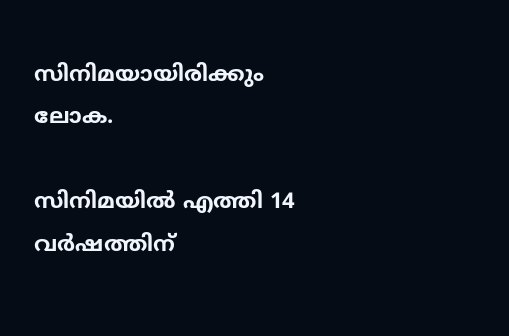സിനിമയായിരിക്കും ലോക.

സിനിമയിൽ എത്തി 14 വർഷത്തിന്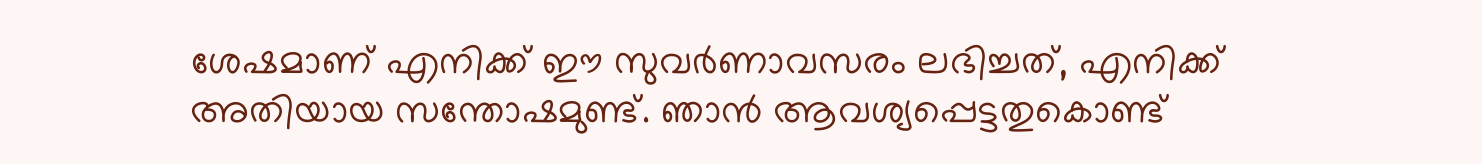ശേഷമാണ് എനിക്ക് ഈ സുവർണാവസരം ലഭിച്ചത്, എനിക്ക് അതിയായ സന്തോഷമുണ്ട്. ഞാൻ ആവശ്യപ്പെട്ടതുകൊണ്ട്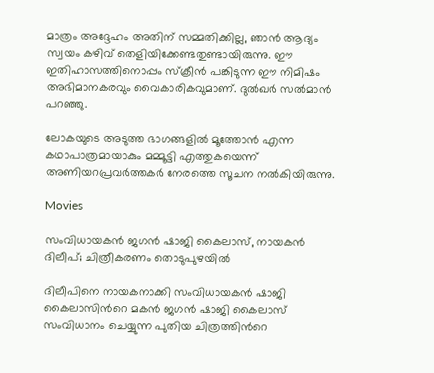മാത്രം അദ്ദേഹം അതിന് സമ്മതിക്കില്ല, ഞാൻ ആദ്യം സ്വയം കഴിവ് തെളിയിക്കേണ്ടതുണ്ടായിരുന്നു. ഈ ഇതിഹാസത്തിനൊപ്പം സ്‌ക്രീൻ പങ്കിടുന്ന ഈ നിമിഷം അഭിമാനകരവും വൈകാരികവുമാണ്. ദുൽഖർ സൽമാന്‍ പറഞ്ഞു.

ലോകയുടെ അടുത്ത ഭാഗങ്ങളിൽ മൂത്തോൻ എന്ന കഥാപാത്രമായാകും മമ്മൂട്ടി എത്തുകയെന്ന് അണിയറപ്രവർത്തകർ നേരത്തെ സൂചന നൽകിയിരുന്നു.

Movies

സംവിധായകൻ ജഗൻ ഷാജി കൈലാസ്, നായകൻ ദിലീപ്; ചിത്രീകരണം തൊടുപുഴയിൽ

ദിലീപിനെ നായകനാക്കി സംവിധായകൻ ഷാജി കൈലാസിന്‍റെ മകൻ ജഗൻ ഷാജി കൈലാസ് സംവിധാനം ചെയ്യുന്ന പുതിയ ചിത്രത്തിന്‍റെ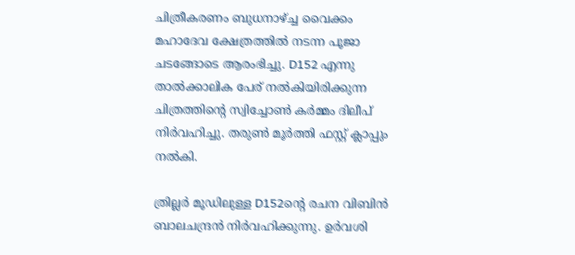ചിത്രീകരണം ബുധനാഴ്ച്ച വൈക്കം മഹാദേവ ക്ഷേത്രത്തിൽ നടന്ന പൂജാ ചടങ്ങോടെ ആരംഭിച്ചു. D152 എന്നു താൽക്കാലിക പേര് നൽകിയിരിക്കുന്ന ചിത്രത്തിന്‍റെ സ്വിച്ചോൺ കർമ്മം ദിലീപ് നിർവഹിച്ചു. തരുൺ മൂർത്തി ഫസ്റ്റ് ക്ലാപ്പും നൽകി.

ത്രില്ലർ മൂഡിലുള്ള D152ന്‍റെ രചന വിബിൻ ബാലചന്ദ്രൻ നിർവഹിക്കുന്നു. ഉർവശി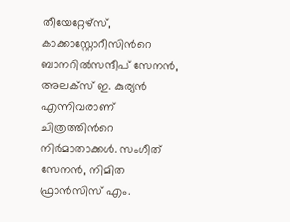തീയേറ്റേഴ്സ്, കാക്കാസ്റ്റോറീസിന്‍റെ ബാനറിൽസന്ദീപ് സേനൻ, അലക്സ് ഇ. കുര്യൻ എന്നിവരാണ് ചിത്രത്തിന്‍റെ നിർമാതാക്കൾ. സംഗീത് സേനൻ, നിമിത ഫ്രാൻസിസ് എം.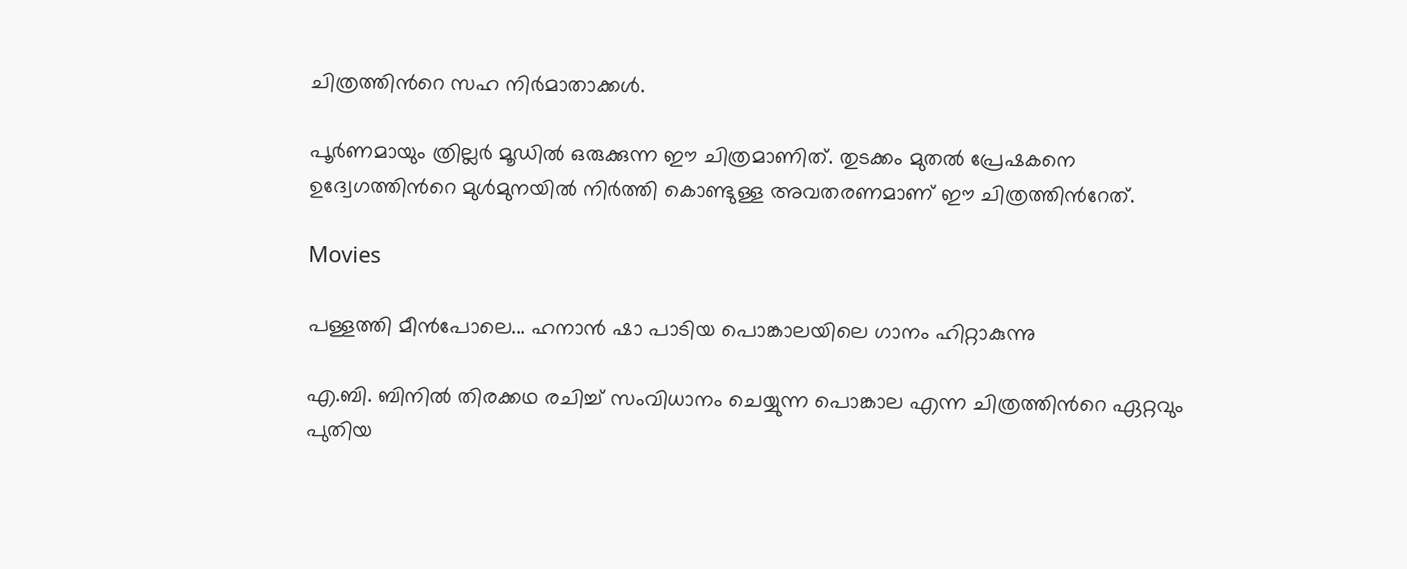ചിത്രത്തിന്‍റെ സഹ നിർമാതാക്കൾ.

പൂർണമായും ത്രില്ലർ മൂഡിൽ ഒരുക്കുന്ന ഈ ചിത്രമാണിത്. തുടക്കം മുതൽ പ്രേഷകനെ ഉദ്വേഗത്തിന്‍റെ മുൾമുനയിൽ നിർത്തി കൊണ്ടുള്ള അവതരണമാണ് ഈ ചിത്രത്തിന്‍റേത്.

Movies

പള്ളത്തി മീൻപോലെ... ഹനാൻ ഷാ പാടിയ പൊങ്കാലയിലെ ഗാനം ഹിറ്റാകുന്നു

എ.ബി. ബിനിൽ തിരക്കഥ രചിച്ച് സംവിധാനം ചെയ്യുന്ന പൊങ്കാല എന്ന ചിത്രത്തിന്‍റെ ഏറ്റവും പുതിയ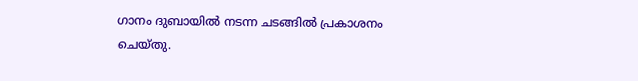ഗാനം ദുബായിൽ നടന്ന ചടങ്ങിൽ പ്രകാശനം ചെയ്തു.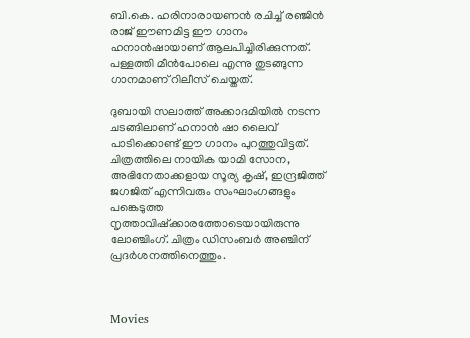ബി.കെ. ഹരിനാരായണൻ രചിച്ച് രഞ്ജിൻ രാജ് ഈണമിട്ട ഈ ഗാനം ഹനാൻഷായാണ് ആലപിച്ചിരിക്കുന്നത്. പള്ളത്തി മീൻപോലെ എന്നു തുടങ്ങുന്ന ഗാനമാണ് റിലീസ് ചെയ്തത്.

ദുബായി സലാത്ത് അക്കാദമിയിൽ നടന്ന ചടങ്ങിലാണ് ഹനാൻ ഷാ ലൈവ് പാടിക്കൊണ്ട് ഈ ഗാനം പുറത്തുവിട്ടത്. ചിത്രത്തിലെ നായിക യാമി സോന, അഭിനേതാക്കളായ സൂര്യ കൃഷ്, ഇന്ദ്രജിത്ത് ജഗജിത് എന്നിവരും സംഘാംഗങ്ങളും പങ്കെടുത്ത നൃത്താവിഷ്ക്കാരത്തോടെയായിരുന്നു ലോഞ്ചിംഗ്. ചിത്രം ഡിസംബർ അഞ്ചിന് പ്രദർശനത്തിനെത്തും.



Movies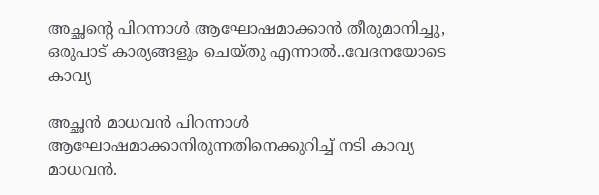അച്ഛന്‍റെ പിറന്നാൾ ആഘോഷമാക്കാൻ തീരുമാനിച്ചു, ഒരുപാട് കാര്യങ്ങളും ചെയ്തു എന്നാൽ..വേദനയോടെ കാവ്യ

അച്ഛൻ മാധവൻ പിറന്നാൾ ആഘോഷമാക്കാനിരുന്നതിനെക്കുറിച്ച് നടി കാവ്യ മാധവൻ.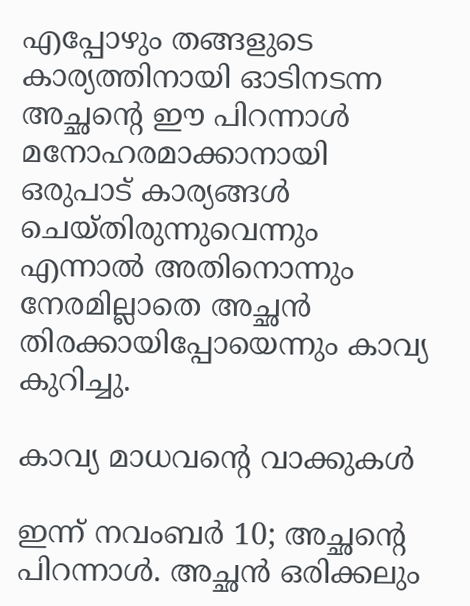എപ്പോഴും തങ്ങളുടെ കാര്യത്തിനായി ഓടിനടന്ന അച്ഛന്‍റെ ഈ പിറന്നാൾ മനോഹരമാക്കാനായി ഒരുപാട് കാര്യങ്ങൾ ചെയ്തിരുന്നുവെന്നും എന്നാൽ അതിനൊന്നും നേരമില്ലാതെ അച്ഛൻ തിരക്കായിപ്പോയെന്നും കാവ്യ കുറിച്ചു.

കാവ്യ മാധവന്‍റെ വാക്കുകൾ

ഇന്ന് നവംബർ 10; അച്ഛന്‍റെ പിറന്നാൾ. അച്ഛൻ ഒരിക്കലും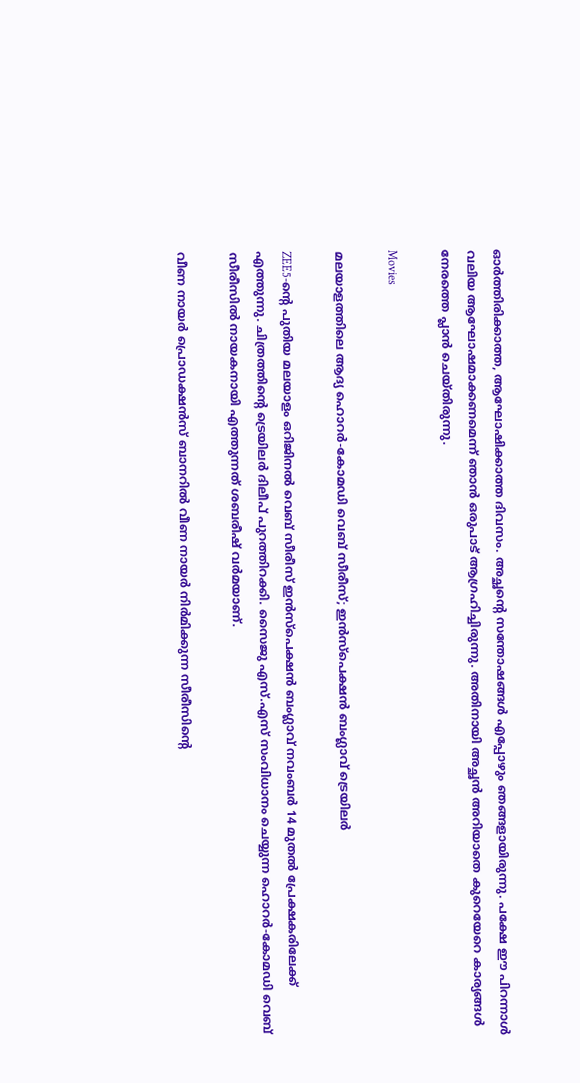ഓർത്തിരിക്കാത്ത, ആഘോഷിക്കാത്ത ദിവസം. അച്ഛന്‍റെ സന്തോഷങ്ങൾ എപ്പോഴും ഞങ്ങളായിരുന്നു. പക്ഷേ ഈ പിറന്നാൾ വലിയ ആഘോഷമാക്കണമെന്ന് ഞാൻ ഒരുപാട് ആഗ്രഹിച്ചിരുന്നു. അതിനായി അച്ഛൻ അറിയാതെ കുറെയേറെ കാര്യങ്ങൾ നേരത്തെ പ്ലാൻ ചെയ്തിരുന്നു.

Movies

മലയാളത്തിലെ ആദ്യ ഹൊറർ-കോമഡി വെബ് സീരീസ്; ഇൻസ്പെക്ഷൻ ബംഗ്ലാവ് ട്രെയിലർ

ZEE5-ന്‍റെ പുതിയ മലയാളം ഒറിജിനൽ വെബ് സീരീസ് ഇൻസ്പെക്ഷൻ ബംഗ്ലാവ് നവംബർ 14 മുതൽ പ്രേക്ഷകരിലേക്ക് എത്തുന്നു. ചിത്രത്തിന്‍റെ ട്രെയിലർ ദിലീപ് പുറത്തിറക്കി. സൈജു എസ്.എസ് സംവിധാനം ചെയ്യുന്ന ഹൊറർ-കോമഡി വെബ് സീരീസിൽ നായകനായി എത്തുന്നത് ശബരീഷ് വർമയാണ്.

വീണ നായർ പ്രൊഡക്ഷൻസ് ബാനറിൽ വീണ നായർ നിർമിക്കുന്ന സീരീസിന്‍റെ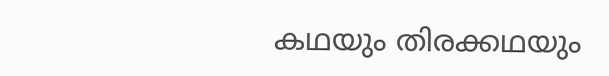കഥയും തിരക്കഥയും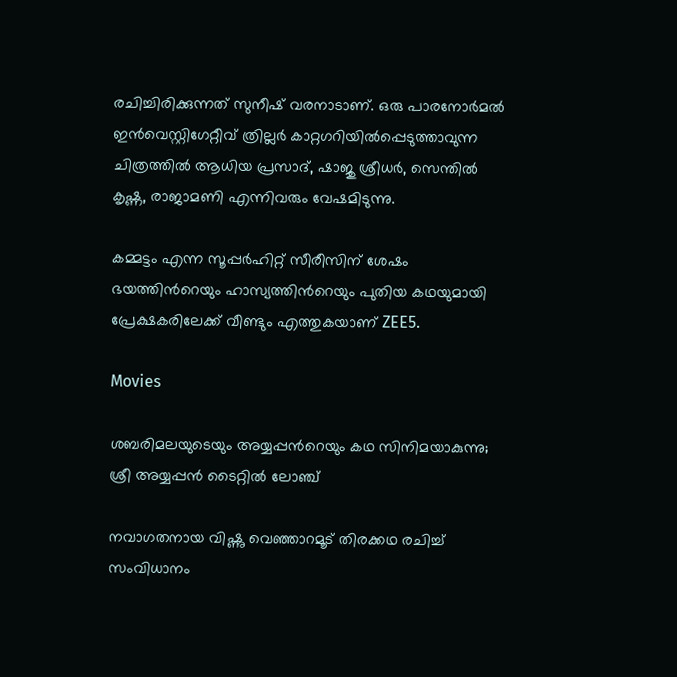രചിച്ചിരിക്കുന്നത് സുനീഷ് വരനാടാണ്. ഒരു പാരനോർമൽ ഇൻവെസ്റ്റിഗേറ്റീവ് ത്രില്ലർ കാറ്റഗറിയിൽപ്പെടുത്താവുന്ന ചിത്രത്തിൽ ആധിയ പ്രസാദ്, ഷാജു ശ്രീധർ, സെന്തിൽ കൃഷ്ണ, രാജാമണി എന്നിവരും വേഷമിടുന്നു.

കമ്മട്ടം എന്ന സൂപ്പർഹിറ്റ് സീരീസിന് ശേഷം ഭയത്തിന്‍റെയും ഹാസ്യത്തിന്‍റെയും പുതിയ കഥയുമായി പ്രേക്ഷകരിലേക്ക് വീണ്ടും എത്തുകയാണ് ZEE5.

Movies

ശബരിമല‍യുടെയും അയ്യപ്പന്‍റെയും കഥ സിനിമയാകുന്നു; ശ്രീ അയ്യപ്പൻ ടൈറ്റിൽ ലോഞ്ച്

നവാഗതനായ വിഷ്ണു വെഞ്ഞാറമൂട് തിരക്കഥ രചിച്ച് സംവിധാനം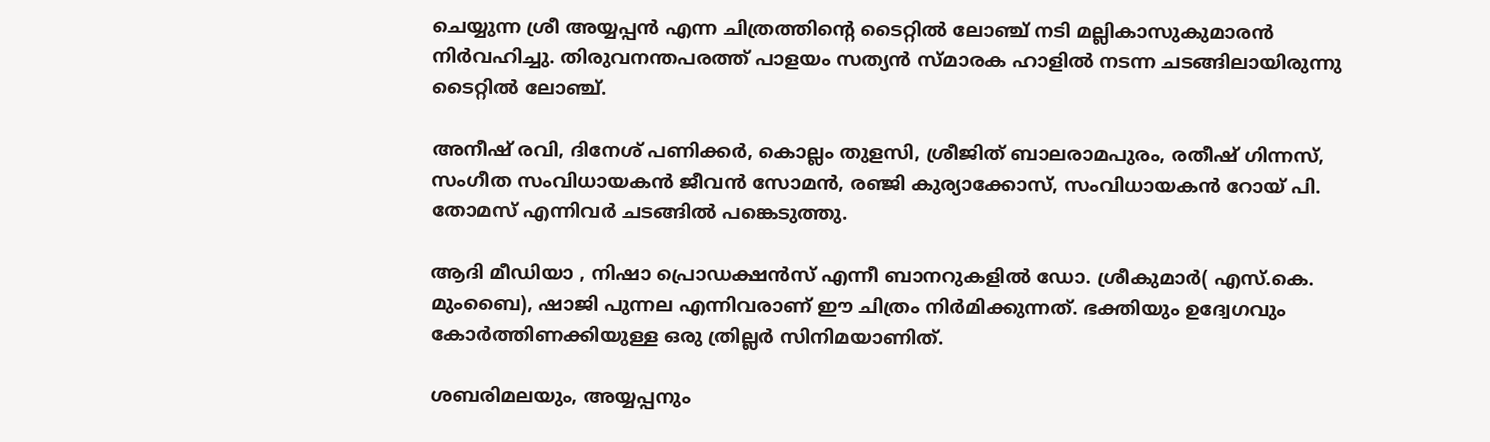ചെയ്യുന്ന ശ്രീ അയ്യപ്പൻ എന്ന ചിത്രത്തിന്‍റെ ടൈറ്റിൽ ലോഞ്ച് നടി മല്ലികാസുകുമാരൻ നിർവഹിച്ചു. തിരുവനന്തപരത്ത് പാളയം സത്യൻ സ്മാരക ഹാളിൽ നടന്ന ചടങ്ങിലായിരുന്നു ടൈറ്റിൽ ലോഞ്ച്.

അനീഷ് രവി, ദിനേശ് പണിക്കർ, കൊല്ലം തുളസി, ശ്രീജിത് ബാലരാമപുരം, രതീഷ് ഗിന്നസ്, സംഗീത സംവിധായകൻ ജീവൻ സോമൻ, രഞ്ജി കുര്യാക്കോസ്, സംവിധായകൻ റോയ് പി. തോമസ് എന്നിവർ ചടങ്ങിൽ പങ്കെടുത്തു.

ആദി മീഡിയാ , നിഷാ പ്രൊഡക്ഷൻസ് എന്നീ ബാനറുകളിൽ ഡോ. ശ്രീകുമാർ( എസ്.കെ. മുംബൈ), ഷാജി പുന്നല എന്നിവരാണ് ഈ ചിത്രം നിർമിക്കുന്നത്. ഭക്തിയും ഉദ്വേഗവും കോർത്തിണക്കിയുള്ള ഒരു ത്രില്ലർ സിനിമയാണിത്.

ശബരിമലയും, അയ്യപ്പനും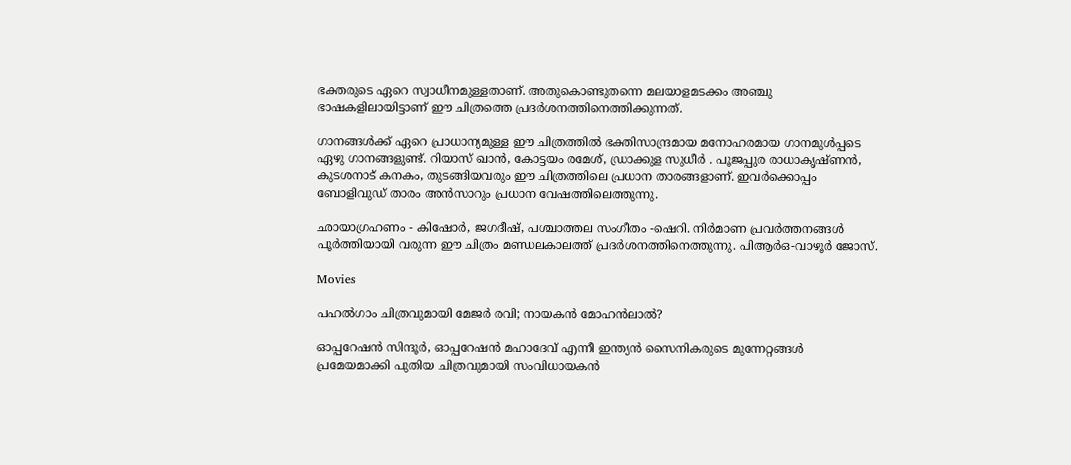ഭക്തരുടെ ഏറെ സ്വാധീനമുള്ളതാണ്. അതുകൊണ്ടുതന്നെ മലയാളമടക്കം അഞ്ചു ഭാഷകളിലായിട്ടാണ് ഈ ചിത്രത്തെ പ്രദർശനത്തിനെത്തിക്കുന്നത്.

ഗാനങ്ങൾക്ക് ഏറെ പ്രാധാന്യമുള്ള ഈ ചിത്രത്തിൽ ഭക്തിസാന്ദ്രമായ മനോഹരമായ ഗാനമുൾപ്പടെ ഏഴു ഗാനങ്ങളുണ്ട്. റിയാസ് ഖാൻ, കോട്ടയം രമേശ്, ഡ്രാക്കുള സുധീർ . പൂജപ്പുര രാധാകൃഷ്ണൻ, കുടശനാട് കനകം, തുടങ്ങിയവരും ഈ ചിത്രത്തിലെ പ്രധാന താരങ്ങളാണ്. ഇവർക്കൊപ്പം ബോളിവുഡ് താരം അൻസാറും പ്രധാന വേഷത്തിലെത്തുന്നു.

ഛായാഗ്രഹണം - കിഷോർ, ജഗദീഷ്, പശ്ചാത്തല സംഗീതം -ഷെറി. നിർമാണ പ്രവർത്തനങ്ങൾ പൂർത്തിയായി വരുന്ന ഈ ചിത്രം മണ്ഡലകാലത്ത് പ്രദർശനത്തിനെത്തുന്നു. പിആർഒ-വാഴൂർ ജോസ്.

Movies

പഹൽഗാം ചിത്രവുമായി മേജർ രവി; നായകൻ മോഹൻലാൽ?

ഓപ്പറേഷൻ സിന്ദൂർ, ഓപ്പറേഷൻ മഹാദേവ് എന്നീ ഇന്ത്യൻ സൈനികരുടെ മുന്നേറ്റങ്ങൾ പ്രമേയമാക്കി പുതിയ ചിത്രവുമായി സംവിധായകൻ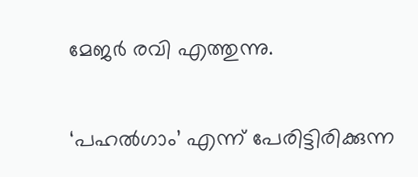മേജർ രവി എത്തുന്നു.

‘പഹൽഗാം’ എന്ന് പേരിട്ടിരിക്കുന്ന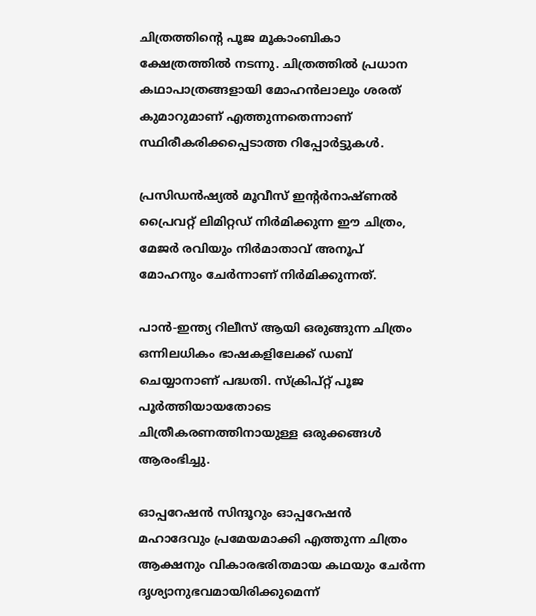ചിത്രത്തിന്‍റെ പൂജ മൂകാംബികാ ക്ഷേത്രത്തിൽ നടന്നു. ചിത്രത്തിൽ പ്രധാന കഥാപാത്രങ്ങളായി മോഹൻലാലും ശരത് കുമാറുമാണ് എത്തുന്നതെന്നാണ് സ്ഥിരീകരിക്കപ്പെടാത്ത റിപ്പോർട്ടുകൾ.

പ്രസിഡൻഷ്യൽ മൂവീസ് ഇന്‍റർനാഷ്ണൽ പ്രൈവറ്റ് ലിമിറ്റഡ് നിർമിക്കുന്ന ഈ ചിത്രം, മേജർ രവിയും നിർമാതാവ് അനൂപ് മോഹനും ചേർന്നാണ് നിർമിക്കുന്നത്.

പാൻ-ഇന്ത്യ റിലീസ് ആയി ഒരുങ്ങുന്ന ചിത്രം ഒന്നിലധികം ഭാഷകളിലേക്ക് ഡബ് ചെയ്യാനാണ് പദ്ധതി. സ്‌ക്രിപ്റ്റ് പൂജ പൂർത്തിയായതോടെ ചിത്രീകരണത്തിനായുള്ള ഒരുക്കങ്ങൾ ആരംഭിച്ചു.

ഓപ്പറേഷൻ സിന്ദൂറും ഓപ്പറേഷൻ മഹാദേവും പ്രമേയമാക്കി എത്തുന്ന ചിത്രം ആക്ഷനും വികാരഭരിതമായ കഥയും ചേർന്ന ദൃശ്യാനുഭവമായിരിക്കുമെന്ന്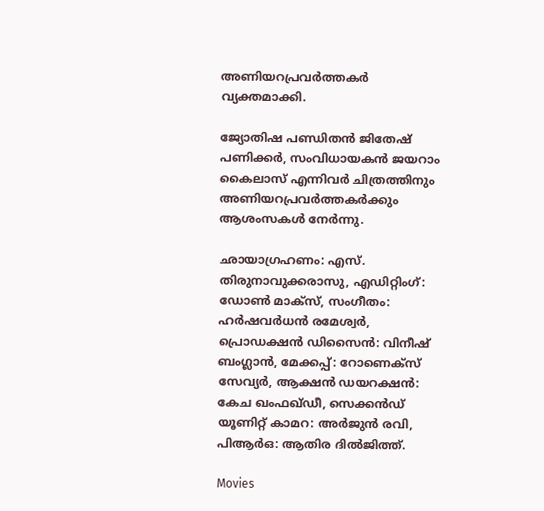അണിയറപ്രവർത്തകർ വ്യക്തമാക്കി.

ജ്യോതിഷ പണ്ഡിതൻ ജിതേഷ് പണിക്കർ, സംവിധായകൻ ജയറാം കൈലാസ് എന്നിവർ ചിത്രത്തിനും അണിയറപ്രവർത്തകർക്കും ആശംസകൾ നേർന്നു.

ഛായാഗ്രഹണം: എസ്. തിരുനാവുക്കരാസു, എഡിറ്റിംഗ്: ഡോൺ മാക്സ്, സംഗീതം: ഹർഷവർധൻ രമേശ്വർ, പ്രൊഡക്ഷൻ ഡിസൈൻ: വിനീഷ് ബംഗ്ലാൻ, മേക്കപ്പ്: റോണെക്സ് സേവ്യർ, ആക്ഷൻ ഡയറക്ഷൻ: കേച ഖംഫഖ്ഡീ, സെക്കൻഡ് യൂണിറ്റ് കാമറ: അർജുൻ രവി, പിആർഒ: ആതിര ദിൽജിത്ത്.

Movies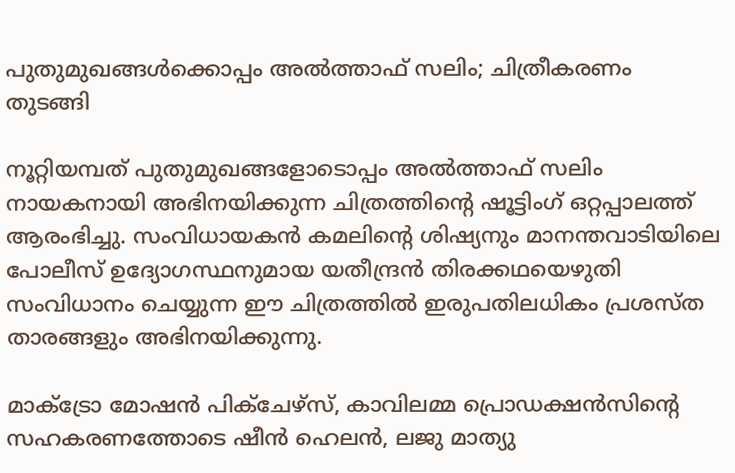പുതുമുഖങ്ങൾക്കൊപ്പം അൽത്താഫ് സലിം; ചിത്രീകരണം തുടങ്ങി

നൂറ്റിയമ്പത് പുതുമുഖങ്ങളോടൊപ്പം അൽത്താഫ് സലിം നായകനായി അഭിനയിക്കുന്ന ചിത്രത്തിന്‍റെ ഷൂട്ടിംഗ് ഒറ്റപ്പാലത്ത് ആരംഭിച്ചു. സംവിധായകൻ കമലിന്‍റെ ശിഷ്യനും മാനന്തവാടിയിലെ പോലീസ് ഉദ്യോഗസ്ഥനുമായ യതീന്ദ്രൻ തിരക്കഥയെഴുതി സംവിധാനം ചെയ്യുന്ന ഈ ചിത്രത്തിൽ ഇരുപതിലധികം പ്രശസ്ത താരങ്ങളും അഭിനയിക്കുന്നു.

മാക്ട്രോ മോഷൻ പിക്ചേഴ്സ്, കാവിലമ്മ പ്രൊഡക്ഷൻസിന്‍റെ സഹകരണത്തോടെ ഷീൻ ഹെലൻ, ലജു മാത്യു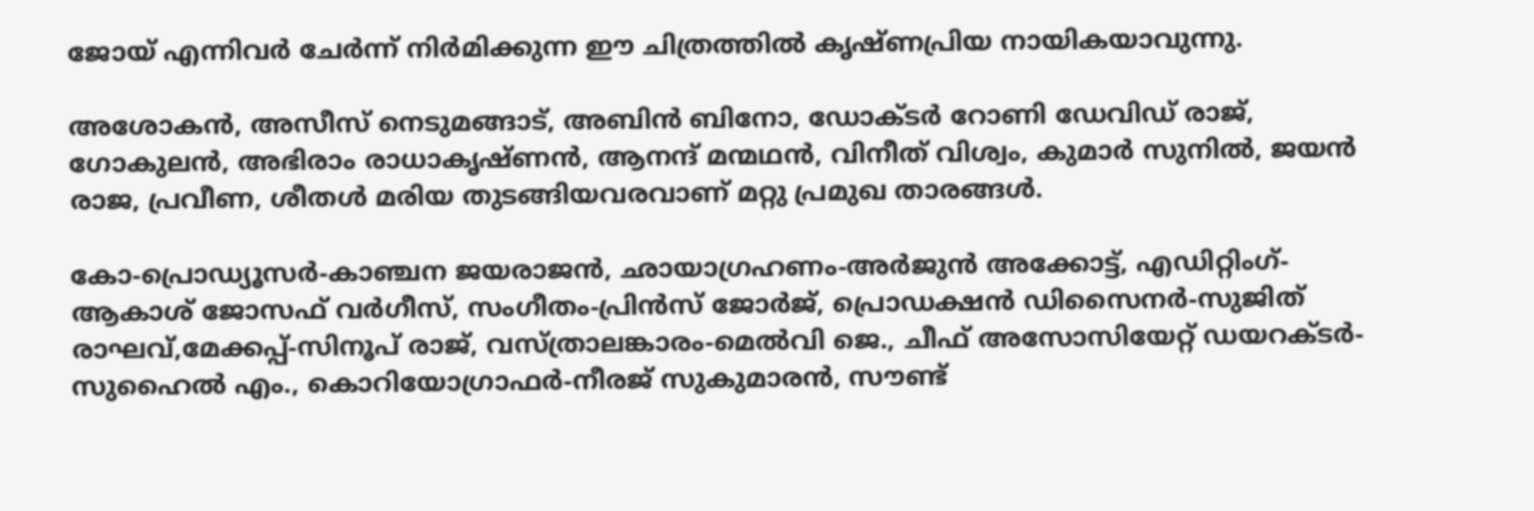ജോയ് എന്നിവർ ചേർന്ന് നിർമിക്കുന്ന ഈ ചിത്രത്തിൽ കൃഷ്ണപ്രിയ നായികയാവുന്നു.

അശോകൻ, അസീസ് നെടുമങ്ങാട്, അബിൻ ബിനോ, ഡോക്ടർ റോണി ഡേവിഡ് രാജ്, ഗോകുലൻ, അഭിരാം രാധാകൃഷ്ണൻ, ആനന്ദ് മന്മഥൻ, വിനീത് വിശ്വം, കുമാർ സുനിൽ, ജയൻ രാജ, പ്രവീണ, ശീതൾ മരിയ തുടങ്ങിയവരവാണ് മറ്റു പ്രമുഖ താരങ്ങൾ.

കോ-പ്രൊഡ്യൂസർ-കാഞ്ചന ജയരാജൻ, ഛായാഗ്രഹണം-അർജുൻ അക്കോട്ട്, എഡിറ്റിംഗ്-ആകാശ് ജോസഫ് വർഗീസ്, സംഗീതം-പ്രിൻസ് ജോർജ്, പ്രൊഡക്ഷൻ ഡിസൈനർ-സുജിത് രാഘവ്,മേക്കപ്പ്-സിനൂപ് രാജ്, വസ്ത്രാലങ്കാരം-മെൽവി ജെ., ചീഫ് അസോസിയേറ്റ് ഡയറക്ടർ-സുഹൈൽ എം., കൊറിയോഗ്രാഫർ-നീരജ് സുകുമാരൻ, സൗണ്ട്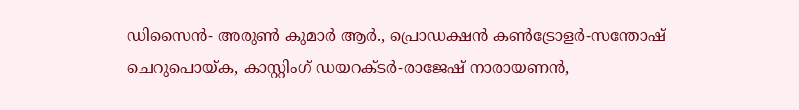ഡിസൈൻ- അരുൺ കുമാർ ആർ., പ്രൊഡക്ഷൻ കൺട്രോളർ-സന്തോഷ് ചെറുപൊയ്ക, കാസ്റ്റിംഗ് ഡയറക്ടർ-രാജേഷ് നാരായണൻ,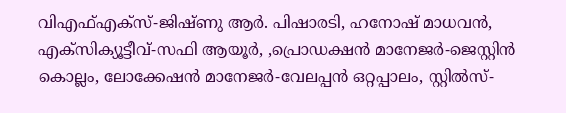വിഎഫ്എക്സ്-ജിഷ്ണു ആർ. പിഷാരടി, ഹനോഷ് മാധവൻ, എക്സിക്യൂട്ടീവ്-സഫി ആയൂർ, ,പ്രൊഡക്ഷൻ മാനേജർ-ജെസ്റ്റിൻ കൊല്ലം, ലോക്കേഷൻ മാനേജർ-വേലപ്പൻ ഒറ്റപ്പാലം, സ്റ്റിൽസ്-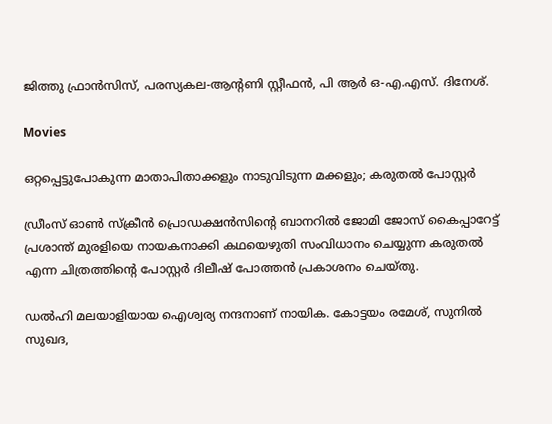ജിത്തു ഫ്രാൻസിസ്, പരസ്യകല-ആന്‍റണി സ്റ്റീഫൻ, പി ആർ ഒ-എ.എസ്. ദിനേശ്.

Movies

ഒറ്റപ്പെട്ടുപോകുന്ന മാതാപിതാക്കളും നാടുവിടുന്ന മക്കളും; കരുതൽ പോസ്റ്റർ

ഡ്രീംസ് ഓൺ സ്ക്രീൻ പ്രൊഡക്ഷൻസിന്‍റെ ബാനറിൽ ജോമി ജോസ് കൈപ്പാറേട്ട് പ്രശാന്ത് മുരളിയെ നായകനാക്കി കഥയെഴുതി സംവിധാനം ചെയ്യുന്ന കരുതൽ എന്ന ചിത്രത്തിന്‍റെ പോസ്റ്റർ ദിലീഷ് പോത്തൻ പ്രകാശനം ചെയ്തു.

ഡൽഹി മലയാളിയായ ഐശ്വര്യ നന്ദനാണ് നായിക. കോട്ടയം രമേശ്, സുനിൽ സുഖദ,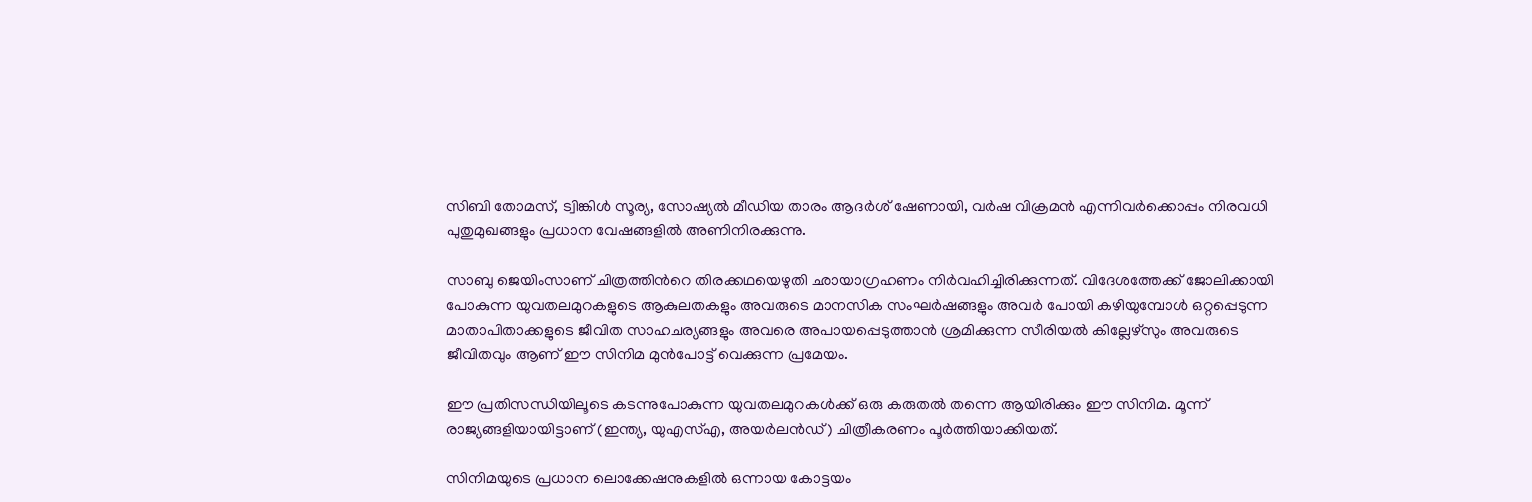സിബി തോമസ്, ട്വിങ്കിൾ സൂര്യ, സോഷ്യൽ മീഡിയ താരം ആദർശ് ഷേണായി, വർഷ വിക്രമൻ എന്നിവർക്കൊപ്പം നിരവധി പുതുമുഖങ്ങളും പ്രധാന വേഷങ്ങളിൽ അണിനിരക്കുന്നു.

സാബു ജെയിംസാണ് ചിത്രത്തിന്‍റെ തിരക്കഥയെഴുതി ഛായാഗ്രഹണം നിർവഹിച്ചിരിക്കുന്നത്. വിദേശത്തേക്ക് ജോലിക്കായി പോകുന്ന യുവതലമുറകളുടെ ആകുലതകളും അവരുടെ മാനസിക സംഘർഷങ്ങളും അവർ പോയി കഴിയുമ്പോൾ ഒറ്റപ്പെടുന്ന മാതാപിതാക്കളുടെ ജീവിത സാഹചര്യങ്ങളും അവരെ അപായപ്പെടുത്താൻ ശ്രമിക്കുന്ന സീരിയൽ കില്ലേഴ്സും അവരുടെ ജീവിതവും ആണ് ഈ സിനിമ മുൻപോട്ട് വെക്കുന്ന പ്രമേയം.

ഈ പ്രതിസന്ധിയിലൂടെ കടന്നുപോകുന്ന യുവതലമുറകൾക്ക് ഒരു കരുതൽ തന്നെ ആയിരിക്കും ഈ സിനിമ. മൂന്ന് രാജ്യങ്ങളിയായിട്ടാണ് (ഇന്ത്യ, യുഎസ്എ, അയർലൻഡ്) ചിത്രീകരണം പൂർത്തിയാക്കിയത്.

സിനിമയുടെ പ്രധാന ലൊക്കേഷനുകളിൽ ഒന്നായ കോട്ടയം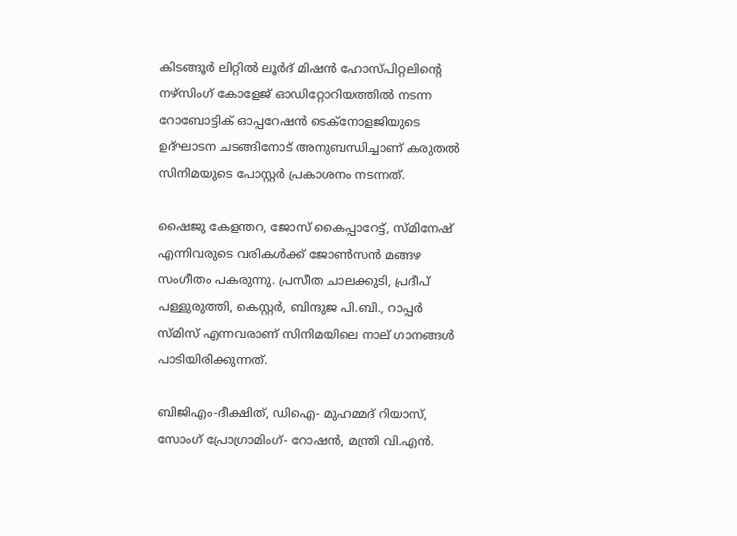കിടങ്ങൂർ ലിറ്റിൽ ലൂർദ് മിഷൻ ഹോസ്പിറ്റലിന്‍റെ നഴ്സിംഗ് കോളേജ് ഓഡിറ്റോറിയത്തിൽ നടന്ന റോബോട്ടിക് ഓപ്പറേഷൻ ടെക്നോളജിയുടെ ഉദ്ഘാടന ചടങ്ങിനോട് അനുബന്ധിച്ചാണ് കരുതൽ സിനിമയുടെ പോസ്റ്റർ പ്രകാശനം നടന്നത്.

ഷൈജു കേളന്തറ, ജോസ് കൈപ്പാറേട്ട്, സ്‌മിനേഷ് എന്നിവരുടെ വരികൾക്ക് ജോൺസൻ മങ്ങഴ സംഗീതം പകരുന്നു. പ്രസീത ചാലക്കുടി, പ്രദീപ് പള്ളുരുത്തി, കെസ്റ്റർ, ബിന്ദുജ പി.ബി., റാപ്പർ സ്മിസ് എന്നവരാണ് സിനിമയിലെ നാല് ഗാനങ്ങൾ പാടിയിരിക്കുന്നത്.

ബിജിഎം-ദീക്ഷിത്, ഡിഐ- മുഹമ്മദ് റിയാസ്, സോംഗ് പ്രോഗ്രാമിംഗ്- റോഷൻ, മന്ത്രി വി.എൻ.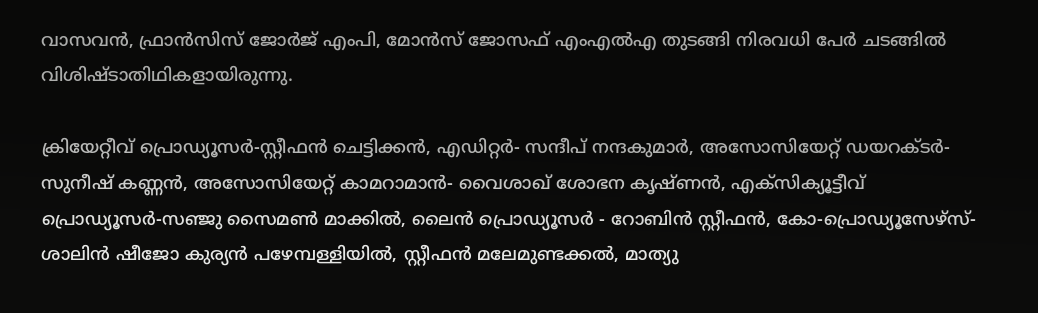വാസവൻ, ഫ്രാൻസിസ് ജോർജ് എംപി, മോൻസ് ജോസഫ് എംഎൽഎ തുടങ്ങി നിരവധി പേർ ചടങ്ങിൽ വിശിഷ്ടാതിഥികളായിരുന്നു.

ക്രിയേറ്റീവ് പ്രൊഡ്യൂസർ-സ്റ്റീഫൻ ചെട്ടിക്കൻ, എഡിറ്റർ- സന്ദീപ് നന്ദകുമാർ, അസോസിയേറ്റ് ഡയറക്ടർ-സുനീഷ് കണ്ണൻ, അസോസിയേറ്റ് കാമറാമാൻ- വൈശാഖ് ശോഭന കൃഷ്ണൻ, എക്സിക്യൂട്ടീവ് പ്രൊഡ്യൂസർ-സഞ്ജു സൈമൺ മാക്കിൽ, ലൈൻ പ്രൊഡ്യൂസർ - റോബിൻ സ്റ്റീഫൻ, കോ-പ്രൊഡ്യൂസേഴ്സ്- ശാലിൻ ഷീജോ കുര്യൻ പഴേമ്പള്ളിയിൽ, സ്റ്റീഫൻ മലേമുണ്ടക്കൽ, മാത്യു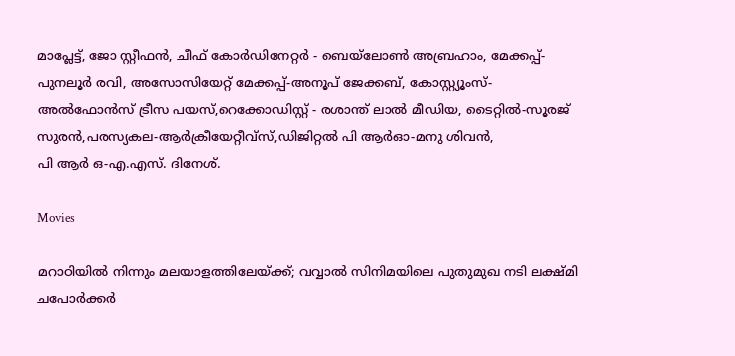മാപ്ലേട്ട്, ജോ സ്റ്റീഫൻ, ചീഫ് കോർഡിനേറ്റർ - ബെയ്ലോൺ അബ്രഹാം, മേക്കപ്പ്- പുനലൂർ രവി, അസോസിയേറ്റ് മേക്കപ്പ്-അനൂപ് ജേക്കബ്, കോസ്റ്റ്യൂംസ്- അൽഫോൻസ് ട്രീസ പയസ്,റെക്കോഡിസ്റ്റ് - രശാന്ത് ലാൽ മീഡിയ, ടൈറ്റിൽ-സൂരജ് സുരൻ,പരസ്യകല-ആർക്രീയേറ്റീവ്സ്,ഡിജിറ്റൽ പി ആർഓ-മനു ശിവൻ,
പി ആർ ഒ-എ.എസ്. ദിനേശ്.

Movies

മറാഠിയിൽ നിന്നും മലയാളത്തിലേയ്ക്ക്; വവ്വാൽ സിനിമയിലെ പുതുമുഖ നടി ലക്ഷ്മി ചപോർക്കർ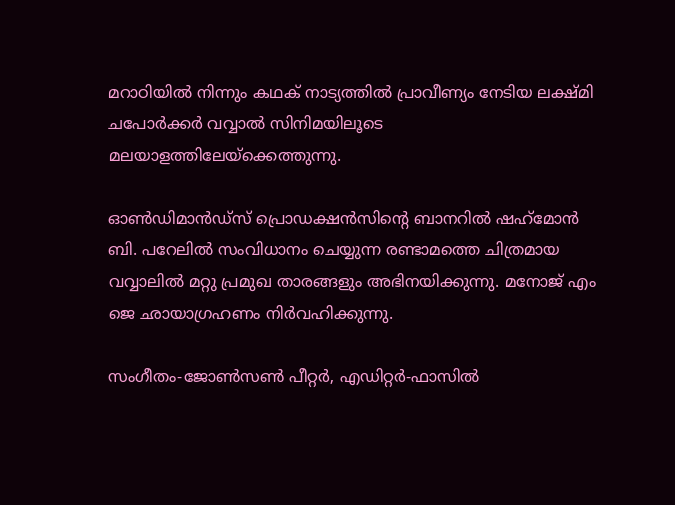മറാഠിയിൽ നിന്നും കഥക് നാട്യത്തിൽ പ്രാവീണ്യം നേടിയ ലക്ഷ്മി ചപോർക്കർ വവ്വാൽ സിനിമയിലൂടെ മലയാളത്തിലേയ്ക്കെത്തുന്നു.

ഓൺഡിമാൻഡ്‌സ് പ്രൊഡക്ഷൻസിന്‍റെ ബാനറിൽ ഷഹ്‌മോന്‍ ബി. പറേലില്‍ സംവിധാനം ചെയ്യുന്ന രണ്ടാമത്തെ ചിത്രമായ വവ്വാലിൽ മറ്റു പ്രമുഖ താരങ്ങളും അഭിനയിക്കുന്നു. മനോജ് എം ജെ ഛായാഗ്രഹണം നിർവഹിക്കുന്നു.

സംഗീതം-ജോൺസൺ പീറ്റർ, എഡിറ്റർ-ഫാസിൽ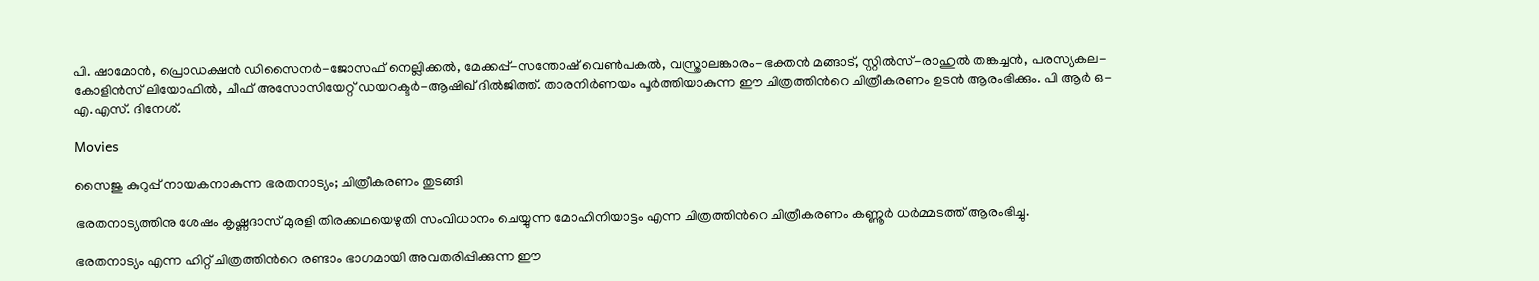പി. ഷാമോൻ, പ്രൊഡക്ഷൻ ഡിസൈനർ-ജോസഫ് നെല്ലിക്കൽ, മേക്കപ്പ്-സന്തോഷ് വെൺപകൽ, വസ്ത്രാലങ്കാരം-ഭക്തൻ മങ്ങാട്, സ്റ്റിൽസ്-രാഹുൽ തങ്കച്ചൻ, പരസ്യകല-കോളിൻസ് ലിയോഫിൽ, ചീഫ് അസോസിയേറ്റ് ഡയറക്ടർ-ആഷിഖ് ദിൽജിത്ത്. താരനിർണയം പൂർത്തിയാകുന്ന ഈ ചിത്രത്തിന്‍റെ ചിത്രീകരണം ഉടൻ ആരംഭിക്കും. പി ആർ ഒ-എ.എസ്. ദിനേശ്.

Movies

സൈജു കുറുപ്പ് നായകനാകുന്ന ഭരതനാട്യം; ചിത്രീകരണം തുടങ്ങി

ഭരതനാട്യത്തിനു ശേഷം കൃഷ്ണദാസ് മുരളി തിരക്കഥയെഴുതി സംവിധാനം ചെയ്യുന്ന മോഹിനിയാട്ടം എന്ന ചിത്രത്തിന്‍റെ ചിത്രീകരണം കണ്ണൂർ ധർമ്മടത്ത് ആരംഭിച്ചു.

ഭരതനാട്യം എന്ന ഹിറ്റ് ചിത്രത്തിന്‍റെ രണ്ടാം ഭാഗമായി അവതരിപ്പിക്കുന്ന ഈ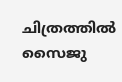ചിത്രത്തിൽ സൈജു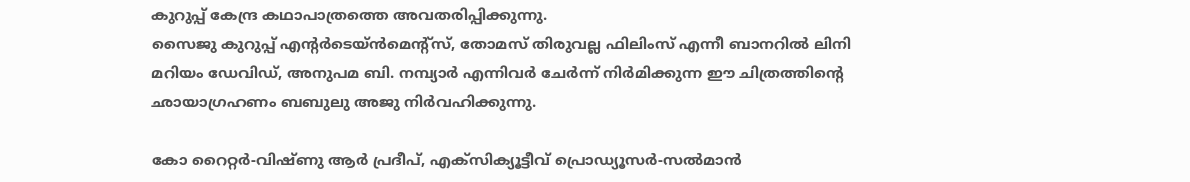കുറുപ്പ് കേന്ദ്ര കഥാപാത്രത്തെ അവതരിപ്പിക്കുന്നു.
സൈജു കുറുപ്പ് എന്‍റർടെയ്ൻമെന്‍റ്സ്, തോമസ് തിരുവല്ല ഫിലിംസ് എന്നീ ബാനറിൽ ലിനി മറിയം ഡേവിഡ്, അനുപമ ബി. നമ്പ്യാർ എന്നിവർ ചേർന്ന് നിർമിക്കുന്ന ഈ ചിത്രത്തിന്‍റെ ഛായാഗ്രഹണം ബബുലു അജു നിർവഹിക്കുന്നു.

കോ റൈറ്റർ-വിഷ്ണു ആർ പ്രദീപ്, എക്സിക്യൂട്ടീവ് പ്രൊഡ്യൂസർ-സൽമാൻ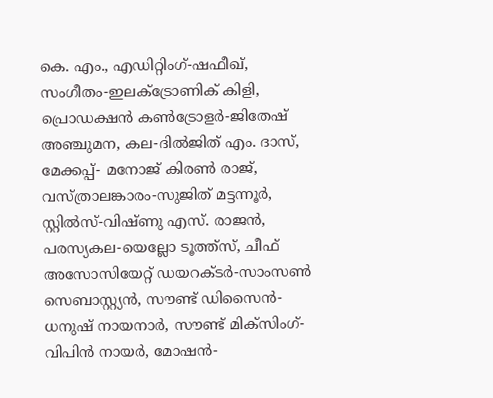കെ. എം., എഡിറ്റിംഗ്-ഷഫീഖ്, സംഗീതം-ഇലക്ട്രോണിക് കിളി, പ്രൊഡക്ഷൻ കൺട്രോളർ-ജിതേഷ് അഞ്ചുമന, കല-ദിൽജിത് എം. ദാസ്, മേക്കപ്പ്- മനോജ് കിരൺ രാജ്, വസ്ത്രാലങ്കാരം-സുജിത് മട്ടന്നൂർ, സ്റ്റിൽസ്-വിഷ്ണു എസ്. രാജൻ, പരസ്യകല-യെല്ലോ ടൂത്ത്സ്, ചീഫ് അസോസിയേറ്റ് ഡയറക്ടർ-സാംസൺ സെബാസ്റ്റ്യൻ, സൗണ്ട് ഡിസൈൻ-ധനുഷ് നായനാർ, സൗണ്ട് മിക്സിംഗ്-വിപിൻ നായർ, മോഷൻ-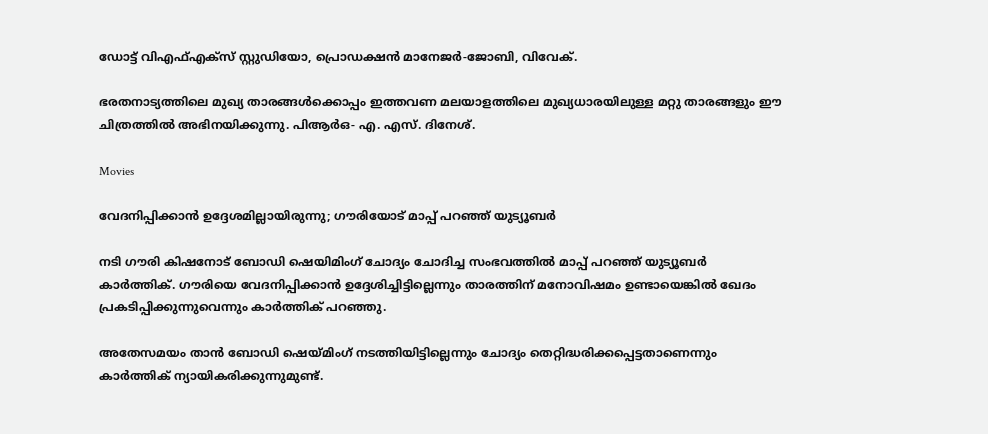ഡോട്ട് വിഎഫ്എക്സ് സ്റ്റുഡിയോ, പ്രൊഡക്ഷൻ മാനേജർ-ജോബി, വിവേക്.

ഭരതനാട്യത്തിലെ മുഖ്യ താരങ്ങൾക്കൊപ്പം ഇത്തവണ മലയാളത്തിലെ മുഖ്യധാരയിലുള്ള മറ്റു താരങ്ങളും ഈ ചിത്രത്തിൽ അഭിനയിക്കുന്നു. പിആർഒ- എ. എസ്. ദിനേശ്.

Movies

വേദനിപ്പിക്കാൻ ഉദ്ദേശമില്ലായിരുന്നു; ഗൗരിയോട് മാപ്പ് പറഞ്ഞ് യുട്യൂബർ

നടി ഗൗരി കിഷനോട് ബോഡി ഷെയിമിംഗ് ചോദ്യം ചോദിച്ച സംഭവത്തിൽ മാപ്പ് പറഞ്ഞ് യുട്യൂബർ കാര്‍ത്തിക്. ഗൗരിയെ വേദനിപ്പിക്കാൻ ഉദ്ദേശിച്ചിട്ടില്ലെന്നും താരത്തിന് മനോവിഷമം ഉണ്ടായെങ്കിൽ ഖേദം പ്രകടിപ്പിക്കുന്നുവെന്നും കാര്‍ത്തിക് പറഞ്ഞു.

അതേസമയം താൻ ബോഡി ഷെയ്മിംഗ് നടത്തിയിട്ടില്ലെന്നും ചോദ്യം തെറ്റിദ്ധരിക്കപ്പെട്ടതാണെന്നും കാർത്തിക് ന്യായികരിക്കുന്നുമുണ്ട്.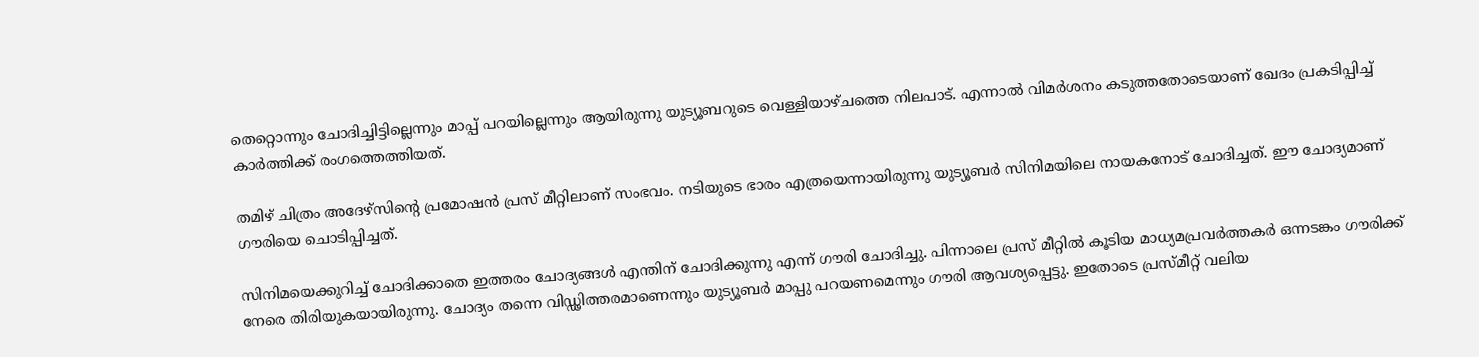തെറ്റൊന്നും ചോദിച്ചിട്ടില്ലെന്നും മാപ്പ് പറയില്ലെന്നും ആയിരുന്നു യുട്യൂബറുടെ വെള്ളിയാഴ്ചത്തെ നിലപാട്. എന്നാൽ വിമർശനം കടുത്തതോടെയാണ് ഖേദം പ്രകടിപ്പിച്ച് കാർത്തിക്ക് രംഗത്തെത്തിയത്.

തമിഴ് ചിത്രം അദേഴ്‌സിന്‍റെ പ്രമോഷൻ പ്രസ് മീറ്റിലാണ് സംഭവം. നടിയുടെ ഭാരം എത്രയെന്നായിരുന്നു യുട്യൂബര്‍ സിനിമയിലെ നായകനോട് ചോദിച്ചത്. ഈ ചോദ്യമാണ് ഗൗരിയെ ചൊടിപ്പിച്ചത്.

സിനിമയെക്കുറിച്ച് ചോദിക്കാതെ ഇത്തരം ചോദ്യങ്ങൾ എന്തിന് ചോദിക്കുന്നു എന്ന് ഗൗരി ചോദിച്ചു. പിന്നാലെ പ്രസ് മീറ്റിൽ കൂടിയ മാധ്യമപ്രവർത്തകർ ഒന്നടങ്കം ഗൗരിക്ക് നേരെ തിരിയുകയായിരുന്നു. ചോദ്യം തന്നെ വിഡ്ഢിത്തരമാണെന്നും യുട്യൂബർ മാപ്പു പറയണമെന്നും ഗൗരി ആവശ്യപ്പെട്ടു. ഇതോടെ പ്രസ്മീറ്റ് വലിയ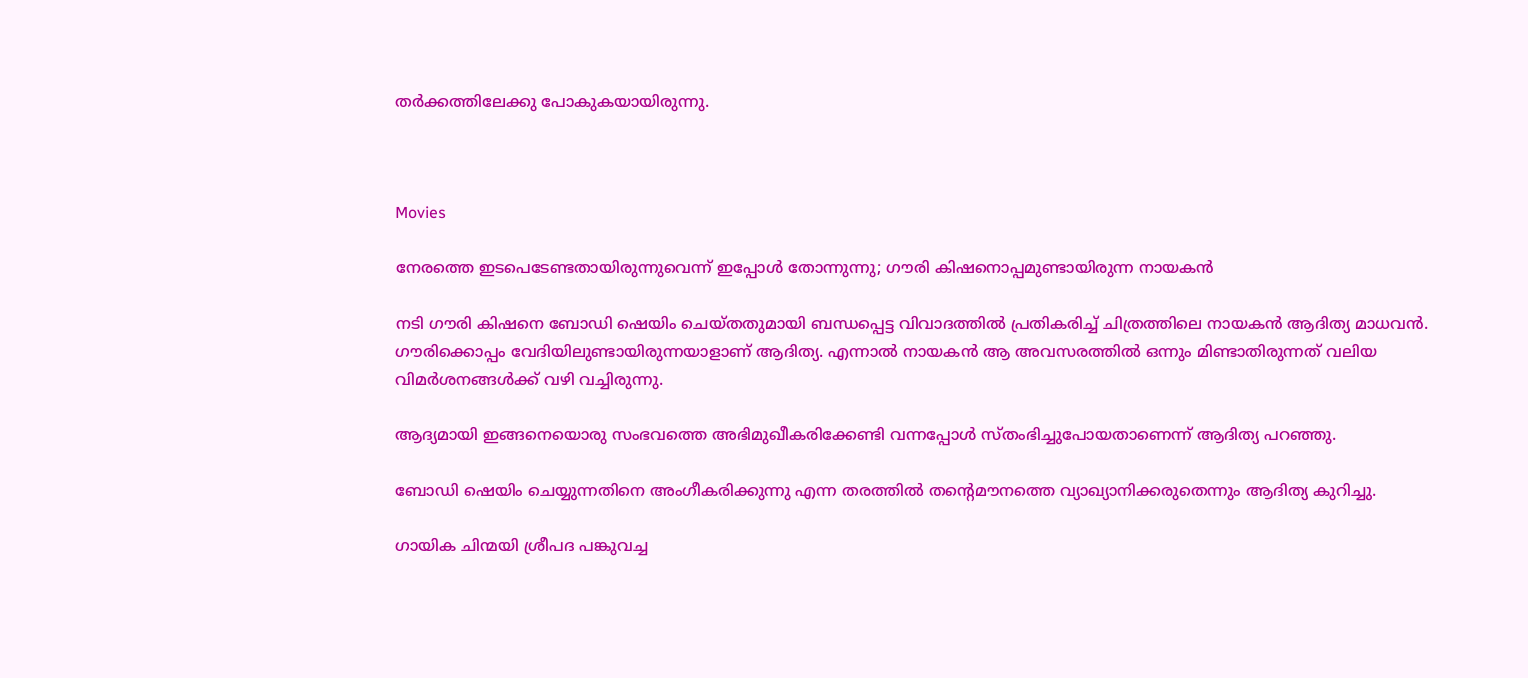തർക്കത്തിലേക്കു പോകുകയായിരുന്നു.



Movies

നേരത്തെ ഇടപെടേണ്ടതായിരുന്നുവെന്ന് ഇപ്പോൾ തോന്നുന്നു; ഗൗരി കിഷനൊപ്പമുണ്ടായിരുന്ന നായകൻ

നടി ഗൗരി കിഷനെ ബോഡി ഷെയിം ചെയ്തതുമായി ബന്ധപ്പെട്ട വിവാദത്തിൽ‌ പ്രതികരിച്ച് ചിത്രത്തിലെ നായകൻ ആദിത്യ മാധവൻ. ഗൗരിക്കൊപ്പം വേദിയിലുണ്ടായിരുന്നയാളാണ് ആദിത്യ. എന്നാൽ നായകൻ ആ അവസരത്തിൽ ഒന്നും മിണ്ടാതിരുന്നത് വലിയ വിമർശനങ്ങൾക്ക് വഴി വച്ചിരുന്നു.

ആദ്യമായി ഇങ്ങനെയൊരു സംഭവത്തെ അഭിമുഖീകരിക്കേണ്ടി വന്നപ്പോൾ സ്തംഭിച്ചുപോയതാണെന്ന് ആദിത്യ പറഞ്ഞു.

ബോഡി ഷെയിം ചെയ്യുന്നതിനെ അംഗീകരിക്കുന്നു എന്ന തരത്തിൽ തന്‍റെമൗനത്തെ വ്യാഖ്യാനിക്കരുതെന്നും ആദിത്യ കുറിച്ചു.

ഗായിക ചിന്മയി ശ്രീപദ പങ്കുവച്ച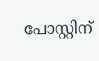പോസ്റ്റിന്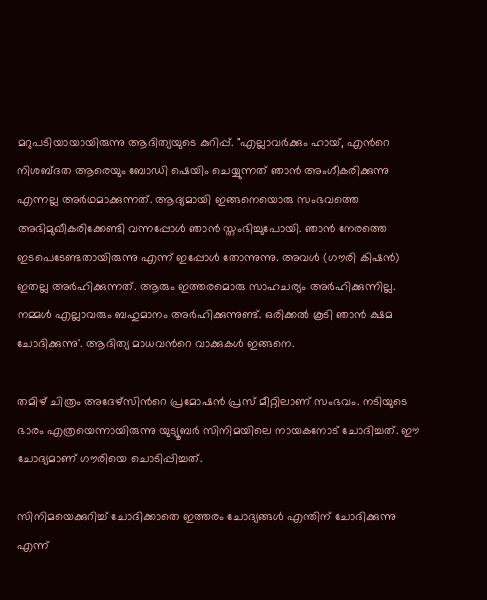മറുപടിയായായിരുന്നു ആദിത്യയുടെ കുറിപ്പ്. "എല്ലാവർക്കും ഹായ്, എന്‍റെ നിശബ്ദത ആരെയും ബോഡി ഷെയിം ചെയ്യുന്നത് ഞാൻ അംഗീകരിക്കുന്നു എന്നല്ല അർഥമാക്കുന്നത്. ആദ്യമായി ഇങ്ങനെയൊരു സംഭവത്തെ അഭിമുഖീകരിക്കേണ്ടി വന്നപ്പോൾ ഞാൻ സ്തംഭിച്ചുപോയി. ഞാൻ നേരത്തെ ഇടപെടേണ്ടതായിരുന്നു എന്ന് ഇപ്പോൾ തോന്നുന്നു. അവൾ (ഗൗരി കിഷൻ) ഇതല്ല അർഹിക്കുന്നത്. ആരും ഇത്തരമൊരു സാഹചര്യം അർഹിക്കുന്നില്ല. നമ്മൾ എല്ലാവരും ബഹുമാനം അർഹിക്കുന്നുണ്ട്. ഒരിക്കൽ കൂടി ഞാൻ ക്ഷമ ചോദിക്കുന്നു'. ആദിത്യ മാധവന്‍റെ വാക്കുകൾ ഇങ്ങനെ.

തമിഴ് ചിത്രം അദേഴ്‌സിന്‍റെ പ്രമോഷൻ പ്രസ് മീറ്റിലാണ് സംഭവം. നടിയുടെ ഭാരം എത്രയെന്നായിരുന്നു യുട്യൂബര്‍ സിനിമയിലെ നായകനോട് ചോദിച്ചത്. ഈ ചോദ്യമാണ് ഗൗരിയെ ചൊടിപ്പിച്ചത്.

സിനിമയെക്കുറിച്ച് ചോദിക്കാതെ ഇത്തരം ചോദ്യങ്ങൾ എന്തിന് ചോദിക്കുന്നു എന്ന്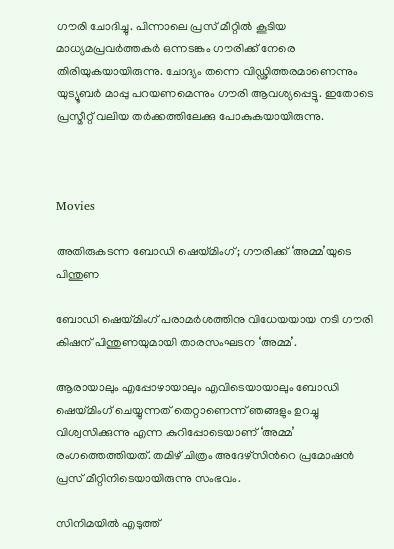ഗൗരി ചോദിച്ചു. പിന്നാലെ പ്രസ് മീറ്റിൽ കൂടിയ മാധ്യമപ്രവർത്തകർ ഒന്നടങ്കം ഗൗരിക്ക് നേരെ തിരിയുകയായിരുന്നു. ചോദ്യം തന്നെ വിഡ്ഢിത്തരമാണെന്നും യുട്യൂബർ മാപ്പു പറയണമെന്നും ഗൗരി ആവശ്യപ്പെട്ടു. ഇതോടെ പ്രസ്മീറ്റ് വലിയ തർക്കത്തിലേക്കു പോകുകയായിരുന്നു.



Movies

അതിരുകടന്ന ബോഡി ഷെയ്മിംഗ്; ഗൗരിക്ക് ‘അമ്മ’യുടെ പിന്തുണ

ബോഡി ഷെയ്മിംഗ് പരാമര്‍ശത്തിനു വിധേയയായ നടി ഗൗരി കിഷന് പിന്തുണയുമായി താരസംഘടന ‘അമ്മ’.

ആരായാലും എപ്പോഴായാലും എവിടെയായാലും ബോഡി ഷെയ്മിംഗ് ചെയ്യുന്നത് തെറ്റാണെന്ന് ഞങ്ങളും ഉറച്ചു വിശ്വസിക്കുന്നു എന്ന കുറിപ്പോടെയാണ് ‘അമ്മ’ രംഗത്തെത്തിയത്. തമിഴ് ചിത്രം അദേഴ്‌സിന്‍റെ പ്രമോഷന്‍ പ്രസ് മീറ്റിനിടെയായിരുന്നു സംഭവം.

സിനിമയില്‍ എടുത്ത്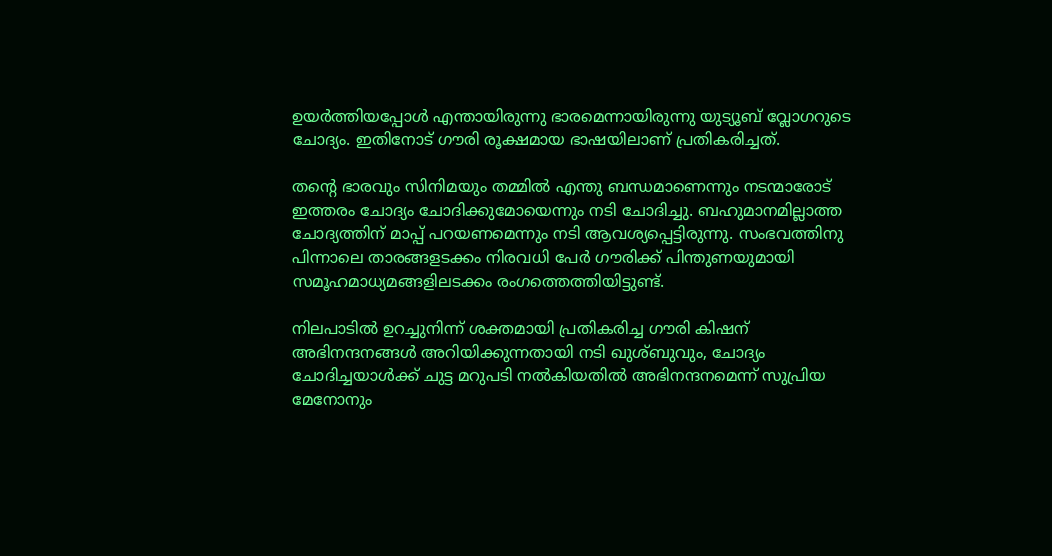ഉയര്‍ത്തിയപ്പോള്‍ എന്തായിരുന്നു ഭാരമെന്നായിരുന്നു യുട്യൂബ് വ്ലോഗറുടെ ചോദ്യം. ഇതിനോട് ഗൗരി രൂക്ഷമായ ഭാഷയിലാണ് പ്രതികരിച്ചത്.

തന്‍റെ ഭാരവും സിനിമയും തമ്മില്‍ എന്തു ബന്ധമാണെന്നും നടന്മാരോട് ഇത്തരം ചോദ്യം ചോദിക്കുമോയെന്നും നടി ചോദിച്ചു. ബഹുമാനമില്ലാത്ത ചോദ്യത്തിന് മാപ്പ് പറയണമെന്നും നടി ആവശ്യപ്പെട്ടിരുന്നു. സംഭവത്തിനു പിന്നാലെ താരങ്ങളടക്കം നിരവധി പേര്‍ ഗൗരിക്ക് പിന്തുണയുമായി സമൂഹമാധ്യമങ്ങളിലടക്കം രംഗത്തെത്തിയിട്ടുണ്ട്.

നിലപാടില്‍ ഉറച്ചുനിന്ന് ശക്തമായി പ്രതികരിച്ച ഗൗരി കിഷന് അഭിനന്ദനങ്ങള്‍ അറിയിക്കുന്നതായി നടി ഖുശ്ബുവും, ചോദ്യം ചോദിച്ചയാള്‍ക്ക് ചുട്ട മറുപടി നല്‍കിയതില്‍ അഭിനന്ദനമെന്ന് സുപ്രിയ മേനോനും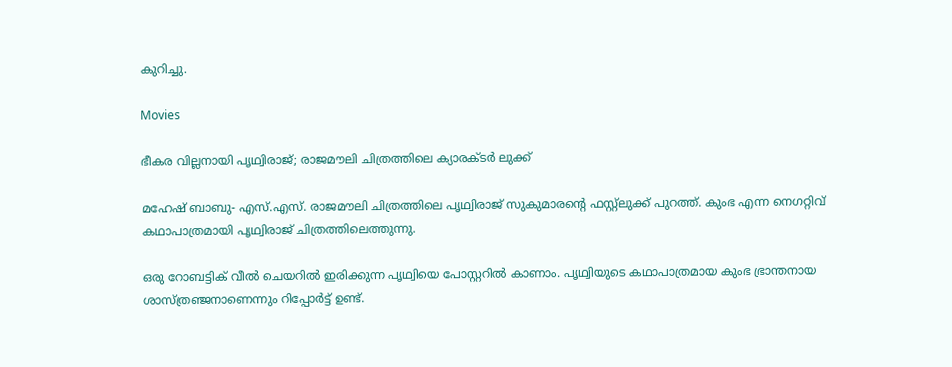കുറിച്ചു.

Movies

ഭീകര വില്ലനായി പൃഥ്വിരാജ്; രാജമൗലി ചിത്രത്തിലെ ക്യാരക്ടർ ലുക്ക്

മഹേഷ് ബാബു- എസ്.എസ്. രാജമൗലി ചിത്രത്തിലെ പൃഥ്വിരാജ് സുകുമാരന്‍റെ ഫസ്റ്റ്ലുക്ക് പുറത്ത്. കുംഭ എന്ന നെഗറ്റിവ് കഥാപാത്രമായി പൃഥ്വിരാജ് ചിത്രത്തിലെത്തുന്നു.

ഒരു റോബട്ടിക് വീൽ ചെയറിൽ ഇരിക്കുന്ന പൃഥ്വിയെ പോസ്റ്ററിൽ കാണാം. പൃഥ്വിയുടെ കഥാപാത്രമായ കുംഭ ഭ്രാന്തനായ ശാസ്ത്രഞ്ജനാണെന്നും റിപ്പോർട്ട് ഉണ്ട്.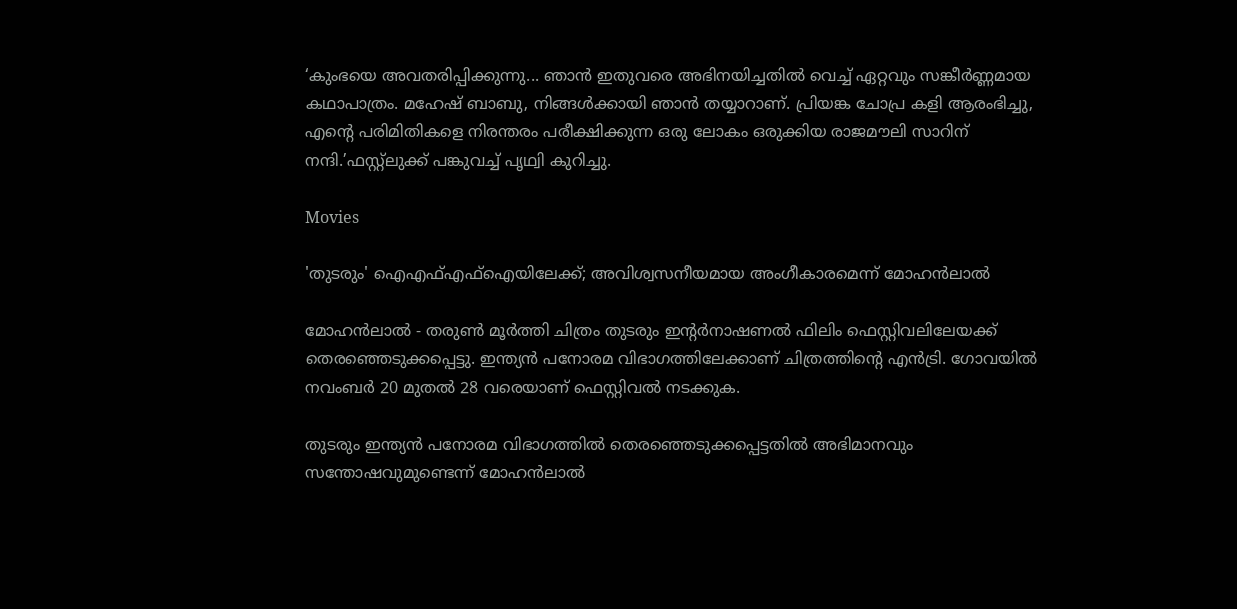‘കുംഭയെ അവതരിപ്പിക്കുന്നു... ഞാൻ ഇതുവരെ അഭിനയിച്ചതിൽ വെച്ച് ഏറ്റവും സങ്കീർണ്ണമായ കഥാപാത്രം. മഹേഷ് ബാബു, നിങ്ങൾക്കായി ഞാൻ തയ്യാറാണ്. പ്രിയങ്ക ചോപ്ര കളി ആരംഭിച്ചു, എന്‍റെ പരിമിതികളെ നിരന്തരം പരീക്ഷിക്കുന്ന ഒരു ലോകം ഒരുക്കിയ രാജമൗലി സാറിന് നന്ദി.’ഫസ്റ്റ്ലുക്ക് പങ്കുവച്ച് പൃഥ്വി കുറിച്ചു.

Movies

'തുടരും' ഐഎഫ്എഫ്‌ഐയിലേക്ക്; അവിശ്വസനീയമായ അംഗീകാരമെന്ന് മോഹന്‍ലാല്‍

മോഹൻലാൽ - തരുൺ മൂർത്തി ചിത്രം തുടരും ഇന്‍റര്‍നാഷണല്‍ ഫിലിം ഫെസ്റ്റിവലിലേയക്ക് തെരഞ്ഞെടുക്കപ്പെട്ടു. ഇന്ത്യന്‍ പനോരമ വിഭാഗത്തിലേക്കാണ് ചിത്രത്തിന്‍റെ എൻട്രി. ഗോവയില്‍ നവംബര്‍ 20 മുതല്‍ 28 വരെയാണ് ഫെസ്റ്റിവല്‍ നടക്കുക.

തുടരും ഇന്ത്യന്‍ പനോരമ വിഭാഗത്തില്‍ തെരഞ്ഞെടുക്കപ്പെട്ടതില്‍ അഭിമാനവും സന്തോഷവുമുണ്ടെന്ന് മോഹന്‍ലാല്‍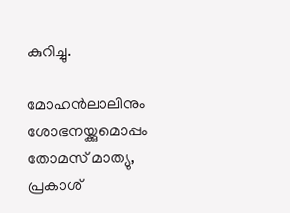കുറിച്ചു.

മോഹന്‍ലാലിനും ശോഭനയ്ക്കുമൊപ്പം തോമസ് മാത്യു, പ്രകാശ്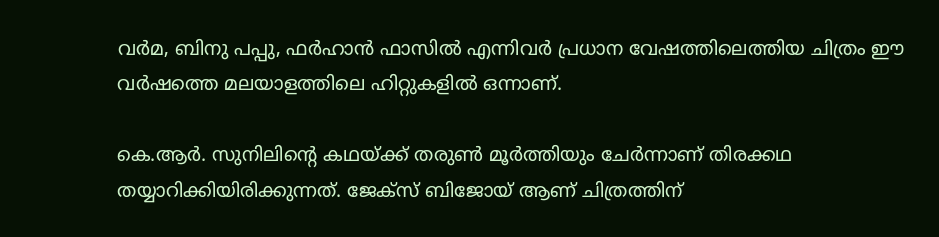വര്‍മ, ബിനു പപ്പു, ഫര്‍ഹാന്‍ ഫാസില്‍ എന്നിവര്‍ പ്രധാന വേഷത്തിലെത്തിയ ചിത്രം ഈ വര്‍ഷത്തെ മലയാളത്തിലെ ഹിറ്റുകളില്‍ ഒന്നാണ്.

കെ.ആര്‍. സുനിലിന്‍റെ കഥയ്ക്ക് തരുണ്‍ മൂര്‍ത്തിയും ചേര്‍ന്നാണ് തിരക്കഥ തയ്യാറിക്കിയിരിക്കുന്നത്. ജേക്‌സ് ബിജോയ് ആണ് ചിത്രത്തിന്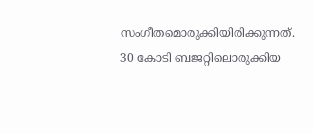സംഗീതമൊരുക്കിയിരിക്കുന്നത്. 30 കോടി ബജറ്റിലൊരുക്കിയ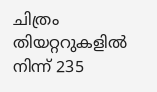ചിത്രം തിയറ്ററുകളില്‍ നിന്ന് 235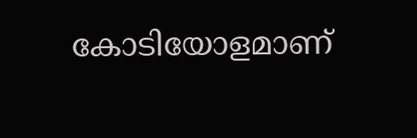കോടിയോളമാണ്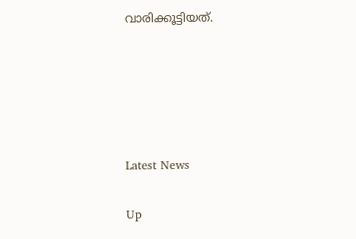വാരിക്കൂട്ടിയത്.





Latest News

Up